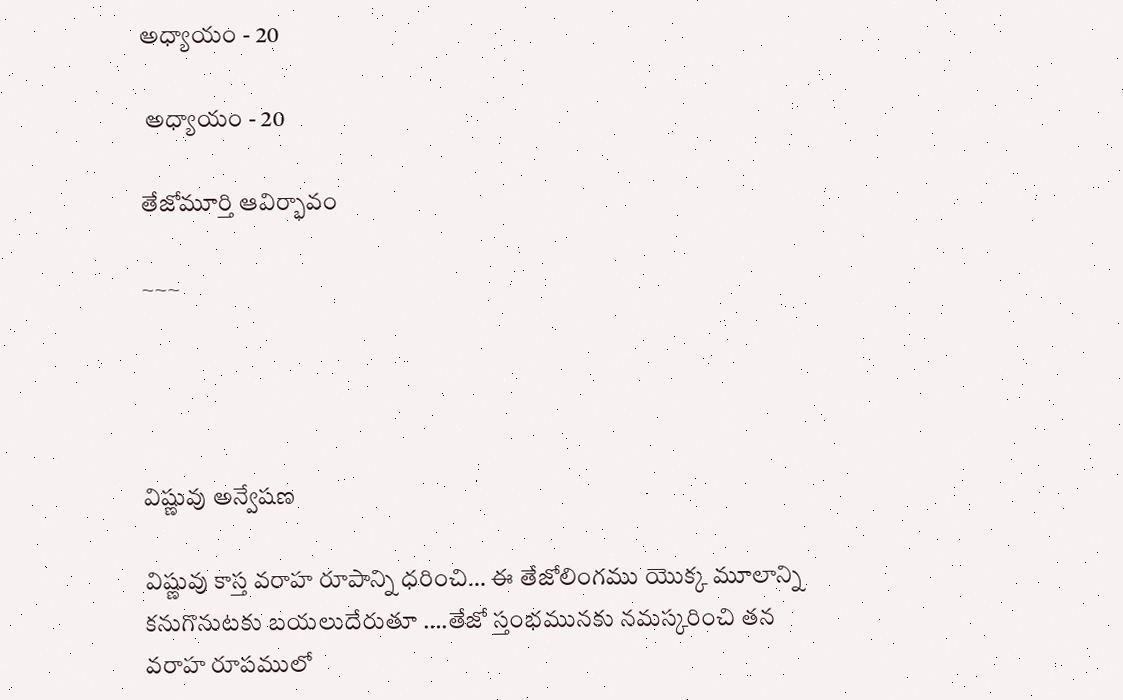అధ్యాయం - 20

 అధ్యాయం - 20

తేజోమూర్తి ఆవిర్భావం

~~~




విష్ణువు అన్వేషణ

విష్ణువు కాస్త వరాహ రూపాన్ని ధరించి… ఈ తేజోలింగము యొక్క మూలాన్ని కనుగొనుటకు బయలుదేరుతూ ….తేజో స్తంభమునకు నమస్కరించి తన వరాహ రూపములో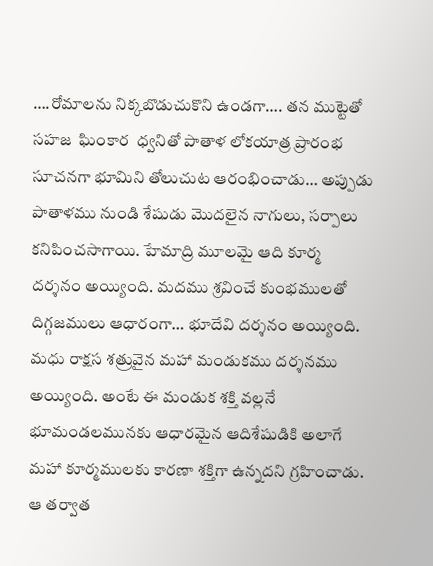….రోమాలను నిక్కబొడుచుకొని ఉండగా…. తన ముట్టెతో సహజ  ఘింకార  ధ్వనితో పాతాళ లోకయాత్ర ప్రారంభ సూచనగా భూమిని తోలుచుట ఆరంభించాడు… అప్పుడు పాతాళము నుండి శేషుడు మొదలైన నాగులు, సర్పాలు కనిపించసాగాయి. హేమాద్రి మూలమై ఆది కూర్మ దర్శనం అయ్యింది. మదము శ్రవించే కుంభములతో దిగ్గజములు ఆధారంగా… భూదేవి దర్శనం అయ్యింది. మధు రాక్షస శత్రువైన మహా మండుకము దర్శనము అయ్యింది. అంటే ఈ మండుక శక్తి వల్లనే భూమండలమునకు ఆధారమైన ఆదిశేషుడికి అలాగే మహా కూర్మములకు కారణా శక్తిగా ఉన్నదని గ్రహించాడు. ఆ తర్వాత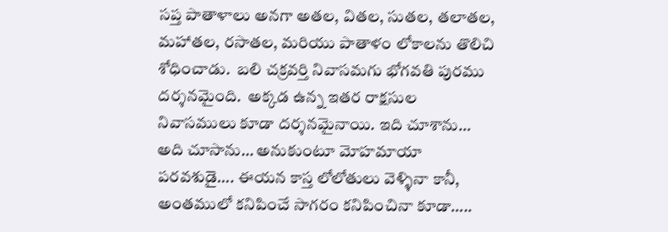సప్త పాతాళాలు అనగా అతల, వితల, సుతల, తలాతల, మహాతల, రసాతల, మరియు పాతాళం లోకాలను తొలిచి శోధించాడు.  బలి చక్రవర్తి నివాసమగు భోగవతి పురము దర్శనమైంది.  అక్కడ ఉన్న ఇతర రాక్షసుల నివాసములు కూడా దర్శనమైనాయి. ఇది చూశాను… అది చూసాను… అనుకుంటూ మోహమాయా పరవశుడై…. ఈయన కాస్త లోలోతులు వెళ్ళినా కానీ,  అంతములో కనిపించే సాగరం కనిపించినా కూడా…..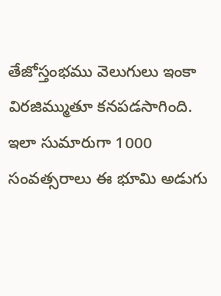తేజోస్తంభము వెలుగులు ఇంకా విరజిమ్ముతూ కనపడసాగింది. ఇలా సుమారుగా 1000 సంవత్సరాలు ఈ భూమి అడుగు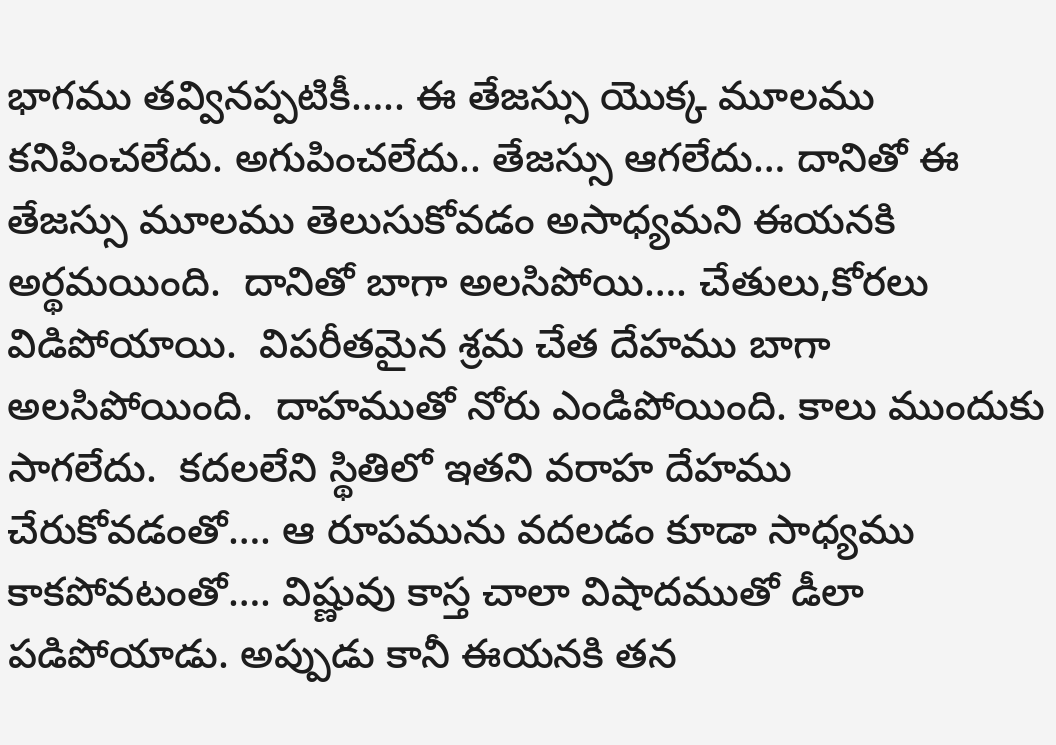భాగము తవ్వినప్పటికీ….. ఈ తేజస్సు యొక్క మూలము కనిపించలేదు. అగుపించలేదు.. తేజస్సు ఆగలేదు… దానితో ఈ తేజస్సు మూలము తెలుసుకోవడం అసాధ్యమని ఈయనకి అర్థమయింది.  దానితో బాగా అలసిపోయి…. చేతులు,కోరలు విడిపోయాయి.  విపరీతమైన శ్రమ చేత దేహము బాగా అలసిపోయింది.  దాహముతో నోరు ఎండిపోయింది. కాలు ముందుకు సాగలేదు.  కదలలేని స్థితిలో ఇతని వరాహ దేహము చేరుకోవడంతో…. ఆ రూపమును వదలడం కూడా సాధ్యము కాకపోవటంతో…. విష్ణువు కాస్త చాలా విషాదముతో డీలా పడిపోయాడు. అప్పుడు కానీ ఈయనకి తన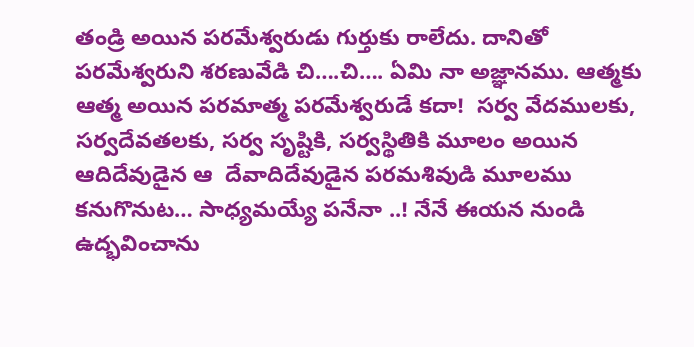తండ్రి అయిన పరమేశ్వరుడు గుర్తుకు రాలేదు. దానితో పరమేశ్వరుని శరణువేడి చి….చి…. ఏమి నా అజ్ఞానము. ఆత్మకు ఆత్మ అయిన పరమాత్మ పరమేశ్వరుడే కదా!  సర్వ వేదములకు, సర్వదేవతలకు, సర్వ సృష్టికి, సర్వస్థితికి మూలం అయిన ఆదిదేవుడైన ఆ  దేవాదిదేవుడైన పరమశివుడి మూలము కనుగొనుట… సాధ్యమయ్యే పనేనా ..! నేనే ఈయన నుండి ఉద్భవించాను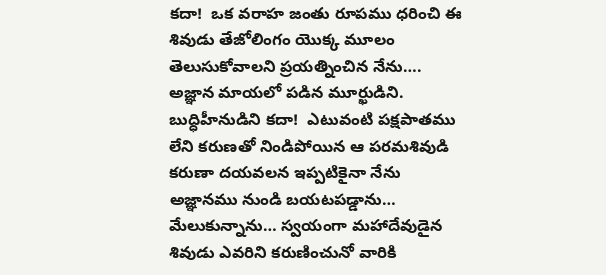కదా!  ఒక వరాహ జంతు రూపము ధరించి ఈ శివుడు తేజోలింగం యొక్క మూలం తెలుసుకోవాలని ప్రయత్నించిన నేను…. అజ్ఞాన మాయలో పడిన మూర్ఖుడిని.  బుద్ధిహీనుడిని కదా!  ఎటువంటి పక్షపాతము లేని కరుణతో నిండిపోయిన ఆ పరమశివుడి కరుణా దయవలన ఇప్పటికైనా నేను అజ్ఞానము నుండి బయటపడ్డాను… మేలుకున్నాను… స్వయంగా మహాదేవుడైన శివుడు ఎవరిని కరుణించునో వారికి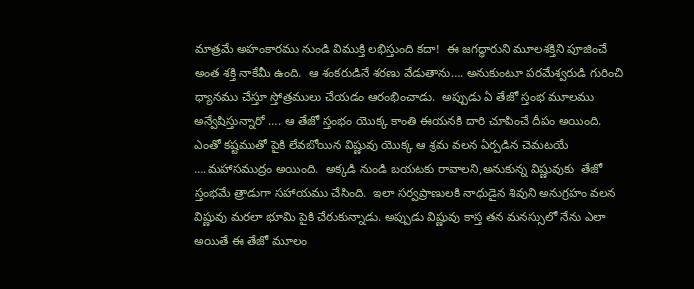మాత్రమే అహంకారము నుండి విముక్తి లభిస్తుంది కదా!  ఈ జగద్ధారుని మూలశక్తిని పూజించే అంత శక్తి నాకేమీ ఉంది.  ఆ శంకరుడినే శరణు వేడుతాను…. అనుకుంటూ పరమేశ్వరుడి గురించి ధ్యానము చేస్తూ స్తోత్రములు చేయడం ఆరంభించాడు.  అప్పుడు ఏ తేజో స్తంభ మూలము అన్వేషిస్తున్నారో …. ఆ తేజో స్తంభం యొక్క కాంతి ఈయనకి దారి చూపించే దీపం అయింది.  ఎంతో కష్టముతో పైకి లేవబోయిన విష్ణువు యొక్క ఆ శ్రమ వలన ఏర్పడిన చెమటయే ….మహాసముద్రం అయింది.  అక్కడి నుండి బయటకు రావాలని,అనుకున్న విష్ణువుకు  తేజో స్తంభమే త్రాడుగా సహాయము చేసింది.  ఇలా సర్వప్రాణులకి నాధుడైన శివుని అనుగ్రహం వలన విష్ణువు మరలా భూమి పైకి చేరుకున్నాడు. అప్పుడు విష్ణువు కాస్త తన మనస్సులో నేను ఎలా అయితే ఈ తేజో మూలం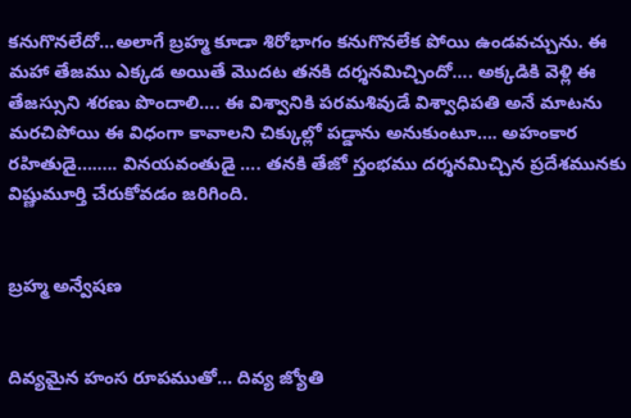కనుగొనలేదో…అలాగే బ్రహ్మ కూడా శిరోభాగం కనుగొనలేక పోయి ఉండవచ్చును. ఈ మహా తేజము ఎక్కడ అయితే మొదట తనకి దర్శనమిచ్చిందో…. అక్కడికి వెళ్లి ఈ తేజస్సుని శరణు పొందాలి…. ఈ విశ్వానికి పరమశివుడే విశ్వాధిపతి అనే మాటను మరచిపోయి ఈ విధంగా కావాలని చిక్కుల్లో పడ్డాను అనుకుంటూ…. అహంకార రహితుడై….…. వినయవంతుడై …. తనకి తేజో స్తంభము దర్శనమిచ్చిన ప్రదేశమునకు విష్ణుమూర్తి చేరుకోవడం జరిగింది.


బ్రహ్మ అన్వేషణ


దివ్యమైన హంస రూపముతో… దివ్య జ్యోతి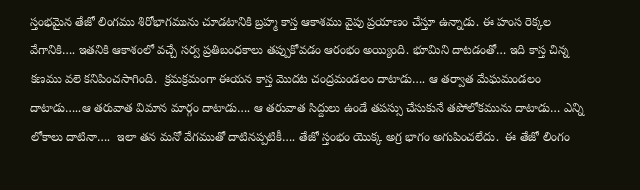స్తంభమైన తేజో లింగము శిరోభాగమును చూడటానికి బ్రహ్మ కాస్త ఆకాశము వైపు ప్రయాణం చేస్తూ ఉన్నాడు. ఈ హంస రెక్కల వేగానికి…. ఇతనికి ఆకాశంలో వచ్చే సర్వ ప్రతిబంధకాలు తప్పుకోవడం ఆరంభం అయ్యింది. భూమిని దాటడంతో… ఇది కాస్త చిన్న కణము వలె కనిపించసాగింది.  క్రమక్రమంగా ఈయన కాస్త మొదట చంద్రమండలం దాటాడు…. ఆ తర్వాత మేఘమండలం దాటాడు…..ఆ తరువాత విమాన మార్గం దాటాడు…. ఆ తరువాత సిద్దులు ఉండే తపస్సు చేసుకునే తపోలోకమును దాటాడు… ఎన్ని లోకాలు దాటినా….  ఇలా తన మనో వేగముతో దాటినప్పటికీ…. తేజో స్తంభం యొక్క అగ్ర భాగం అగుపించలేదు.  ఈ తేజో లింగం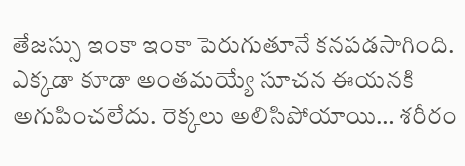తేజస్సు ఇంకా ఇంకా పెరుగుతూనే కనపడసాగింది. ఎక్కడా కూడా అంతమయ్యే సూచన ఈయనకి అగుపించలేదు. రెక్కలు అలిసిపోయాయి… శరీరం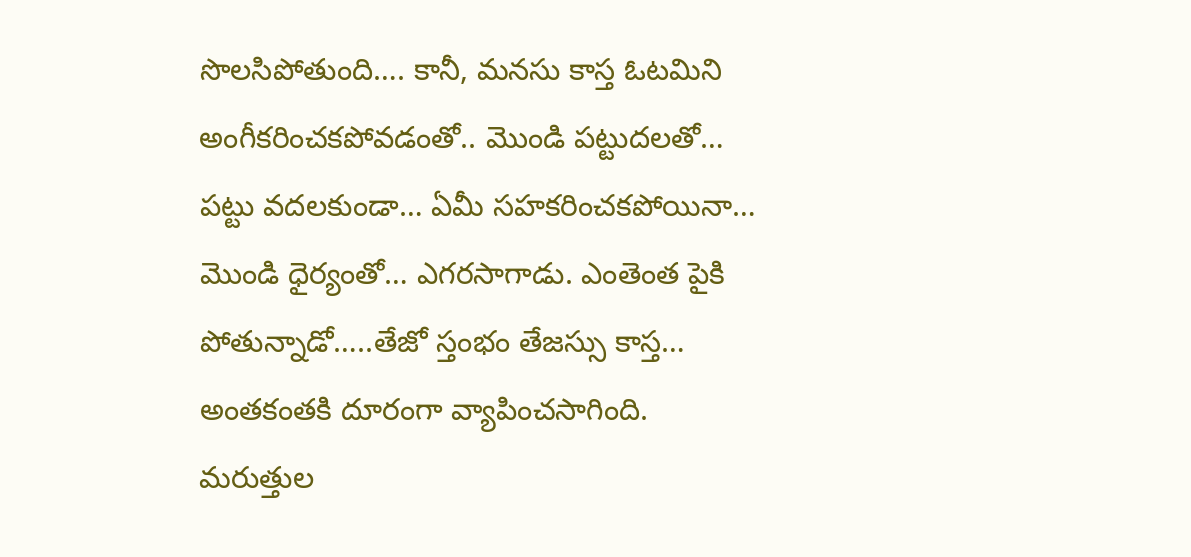సొలసిపోతుంది…. కానీ, మనసు కాస్త ఓటమిని అంగీకరించకపోవడంతో.. మొండి పట్టుదలతో… పట్టు వదలకుండా… ఏమీ సహకరించకపోయినా… మొండి ధైర్యంతో… ఎగరసాగాడు. ఎంతెంత పైకి పోతున్నాడో…..తేజో స్తంభం తేజస్సు కాస్త… అంతకంతకి దూరంగా వ్యాపించసాగింది. మరుత్తుల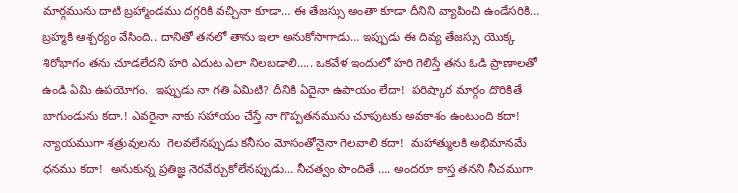మార్గమును దాటి బ్రహ్మాండము దగ్గరికి వచ్చినా కూడా… ఈ తేజస్సు అంతా కూడా దీనిని వ్యాపించి ఉండేసరికి… బ్రహ్మకి ఆశ్చర్యం వేసింది.. దానితో తనలో తాను ఇలా అనుకోసాగాడు… ఇప్పుడు ఈ దివ్య తేజస్సు యొక్క శిరోభాగం తను చూడలేదని హరి ఎదుట ఎలా నిలబడాలి….. ఒకవేళ ఇందులో హరి గెలిస్తే తను ఓడి ప్రాణాలతో ఉండి ఏమి ఉపయోగం.  ఇప్పుడు నా గతి ఏమిటి? దీనికి ఏదైనా ఉపాయం లేదా!  పరిష్కార మార్గం దొరికితే బాగుండును కదా.! ఎవరైనా నాకు సహాయం చేస్తే నా గొప్పతనమును చూపుటకు అవకాశం ఉంటుంది కదా!  న్యాయముగా శత్రువులను  గెలవలేనప్పుడు కనీసం మోసంతోనైనా గెలవాలి కదా!  మహాత్ములకి అభిమానమే ధనము కదా!  అనుకున్న ప్రతిజ్ఞ నెరవేర్చుకోలేనప్పుడు… నీచత్వం పొందితే …. అందరూ కాస్త తనని నీచముగా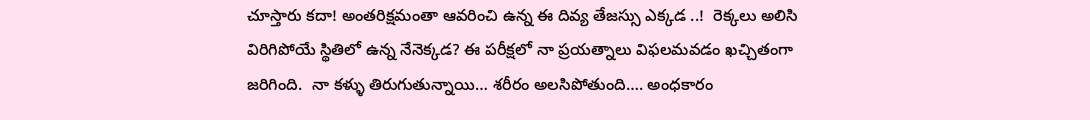చూస్తారు కదా! అంతరిక్షమంతా ఆవరించి ఉన్న ఈ దివ్య తేజస్సు ఎక్కడ ..!  రెక్కలు అలిసి విరిగిపోయే స్థితిలో ఉన్న నేనెక్కడ? ఈ పరీక్షలో నా ప్రయత్నాలు విఫలమవడం ఖచ్చితంగా  జరిగింది.  నా కళ్ళు తిరుగుతున్నాయి… శరీరం అలసిపోతుంది…. అంధకారం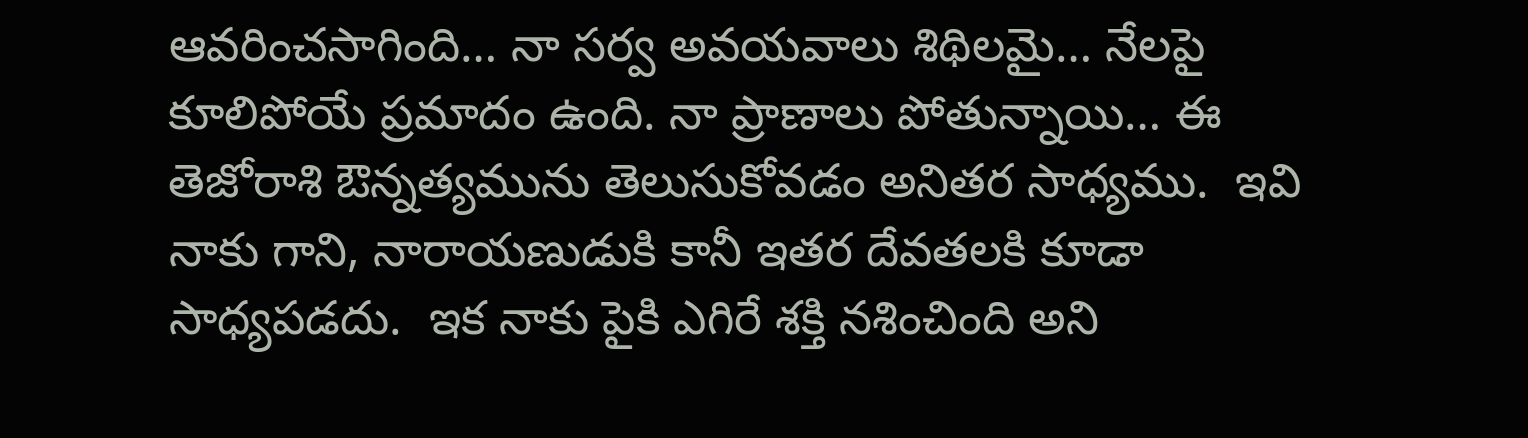ఆవరించసాగింది… నా సర్వ అవయవాలు శిథిలమై… నేలపై కూలిపోయే ప్రమాదం ఉంది. నా ప్రాణాలు పోతున్నాయి… ఈ తెజోరాశి ఔన్నత్యమును తెలుసుకోవడం అనితర సాధ్యము.  ఇవి నాకు గాని, నారాయణుడుకి కానీ ఇతర దేవతలకి కూడా సాధ్యపడదు.  ఇక నాకు పైకి ఎగిరే శక్తి నశించింది అని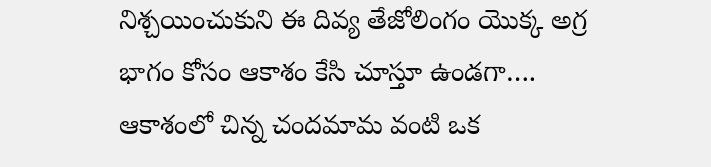నిశ్చయించుకుని ఈ దివ్య తేజోలింగం యొక్క అగ్ర భాగం కోసం ఆకాశం కేసి చూస్తూ ఉండగా…. ఆకాశంలో చిన్న చందమామ వంటి ఒక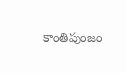కాంతిపుంజం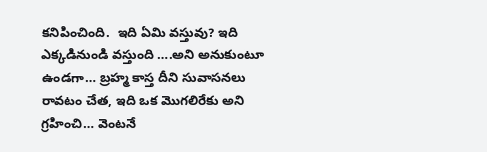కనిపించింది.  ఇది ఏమి వస్తువు? ఇది ఎక్కడినుండి వస్తుంది ….అని అనుకుంటూ ఉండగా… బ్రహ్మ కాస్త దీని సువాసనలు రావటం చేత, ఇది ఒక మొగలిరేకు అని గ్రహించి… వెంటనే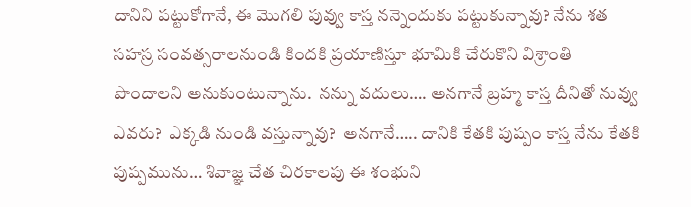దానిని పట్టుకోగానే, ఈ మొగలి పువ్వు కాస్త నన్నెందుకు పట్టుకున్నావు? నేను శత సహస్ర సంవత్సరాలనుండి కిందకి ప్రయాణిస్తూ భూమికి చేరుకొని విశ్రాంతి పొందాలని అనుకుంటున్నాను.  నన్ను వదులు…. అనగానే బ్రహ్మ కాస్త దీనితో నువ్వు ఎవరు?  ఎక్కడి నుండి వస్తున్నావు?  అనగానే….. దానికి కేతకి పుష్పం కాస్త నేను కేతకి పుష్పమును… శివాజ్ఞ చేత చిరకాలపు ఈ శంభుని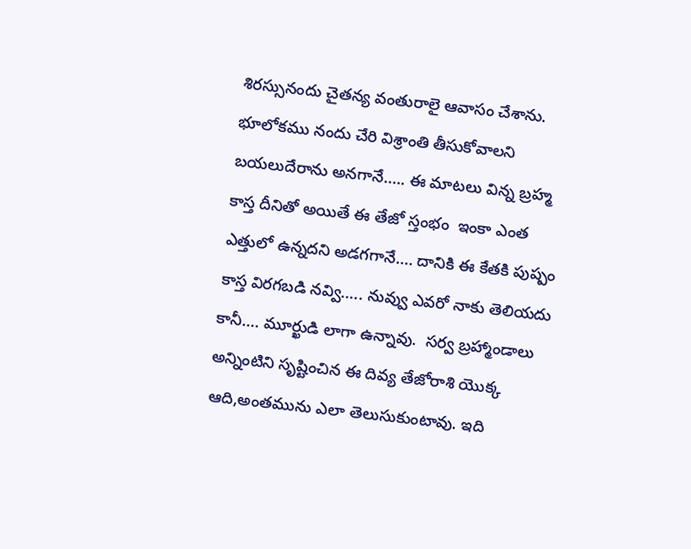శిరస్సునందు చైతన్య వంతురాలై ఆవాసం చేశాను. భూలోకము నందు చేరి విశ్రాంతి తీసుకోవాలని బయలుదేరాను అనగానే….. ఈ మాటలు విన్న బ్రహ్మ కాస్త దీనితో అయితే ఈ తేజో స్తంభం  ఇంకా ఎంత ఎత్తులో ఉన్నదని అడగగానే…. దానికి ఈ కేతకి పుష్పం కాస్త విరగబడి నవ్వి….. నువ్వు ఎవరో నాకు తెలియదు కానీ…. మూర్ఖుడి లాగా ఉన్నావు.  సర్వ బ్రహ్మాండాలు అన్నింటిని సృష్టించిన ఈ దివ్య తేజోరాశి యొక్క ఆది,అంతమును ఎలా తెలుసుకుంటావు. ఇది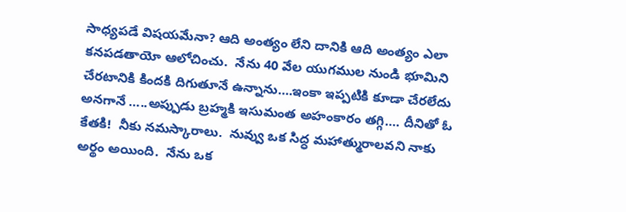సాధ్యపడే విషయమేనా? ఆది అంత్యం లేని దానికి ఆది అంత్యం ఎలా కనపడతాయో ఆలోచించు.  నేను 40 వేల యుగముల నుండి భూమిని చేరటానికి కిందకి దిగుతూనే ఉన్నాను….ఇంకా ఇప్పటికి కూడా చేరలేదు అనగానే …..అప్పుడు బ్రహ్మకి ఇసుమంత అహంకారం తగ్గి…. దీనితో ఓ కేతకి!  నీకు నమస్కారాలు.  నువ్వు ఒక సిద్ధ మహాత్మురాలవని నాకు అర్థం అయింది.  నేను ఒక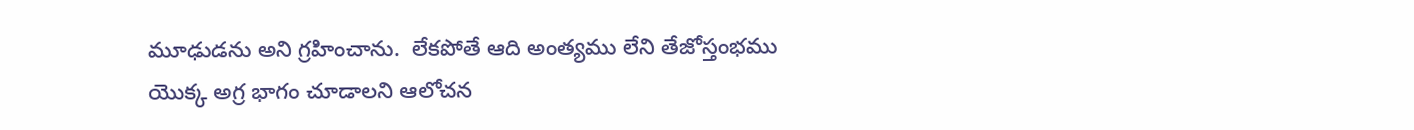మూఢుడను అని గ్రహించాను.  లేకపోతే ఆది అంత్యము లేని తేజోస్తంభము యొక్క అగ్ర భాగం చూడాలని ఆలోచన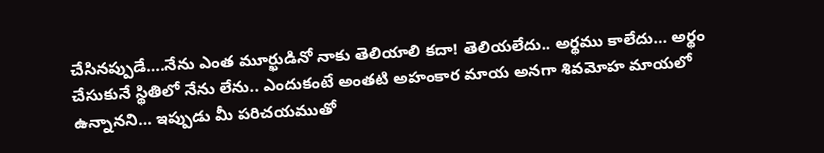చేసినప్పుడే….నేను ఎంత మూర్ఖుడినో నాకు తెలియాలి కదా! తెలియలేదు.. అర్థము కాలేదు… అర్థం చేసుకునే స్థితిలో నేను లేను.. ఎందుకంటే అంతటి అహంకార మాయ అనగా శివమోహ మాయలో ఉన్నానని… ఇప్పుడు మీ పరిచయముతో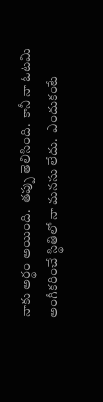నాకు అర్థం అయింది.  తప్పు తెలిసింది.  కానీ నా ఓటమి అంగీకరించే స్థితిలో నా మనసు లేదు.  ఎందుకంటే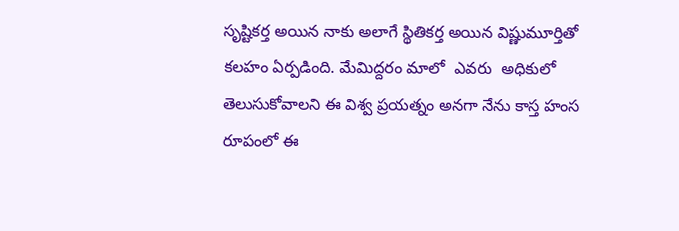సృష్టికర్త అయిన నాకు అలాగే స్థితికర్త అయిన విష్ణుమూర్తితో కలహం ఏర్పడింది. మేమిద్దరం మాలో  ఎవరు  అధికులో తెలుసుకోవాలని ఈ విశ్వ ప్రయత్నం అనగా నేను కాస్త హంస రూపంలో ఈ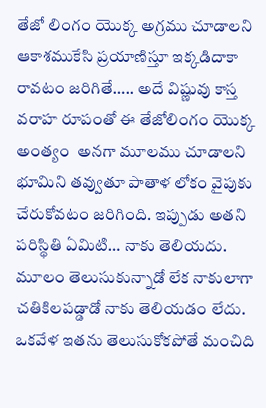తేజో లింగం యొక్క అగ్రము చూడాలని ఆకాశముకేసి ప్రయాణిస్తూ ఇక్కడిదాకా రావటం జరిగితే….. అదే విష్ణువు కాస్త వరాహ రూపంతో ఈ తేజోలింగం యొక్క అంత్యం  అనగా మూలము చూడాలని భూమిని తవ్వుతూ పాతాళ లోకం వైపుకు చేరుకోవటం జరిగింది. ఇప్పుడు అతని పరిస్థితి ఏమిటి… నాకు తెలియదు. మూలం తెలుసుకున్నాడో లేక నాకులాగా చతికిలపడ్డాడో నాకు తెలియడం లేదు.  ఒకవేళ ఇతను తెలుసుకోకపోతే మంచిది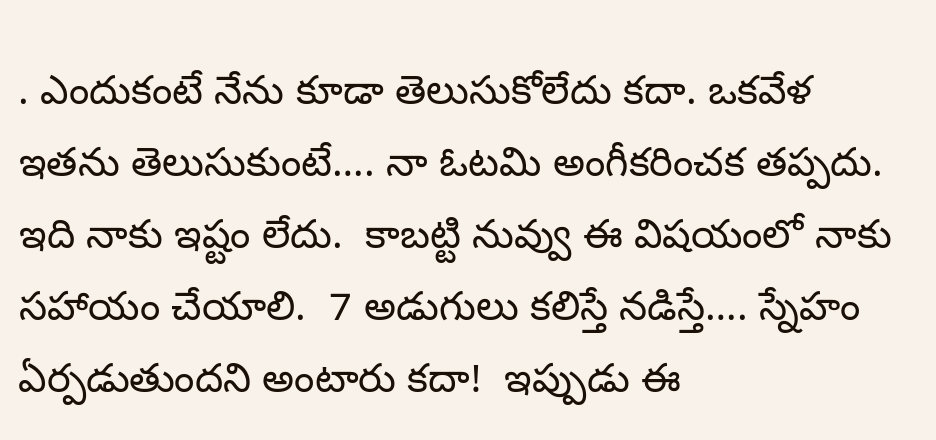. ఎందుకంటే నేను కూడా తెలుసుకోలేదు కదా. ఒకవేళ ఇతను తెలుసుకుంటే…. నా ఓటమి అంగీకరించక తప్పదు.  ఇది నాకు ఇష్టం లేదు.  కాబట్టి నువ్వు ఈ విషయంలో నాకు సహాయం చేయాలి.  7 అడుగులు కలిస్తే నడిస్తే…. స్నేహం ఏర్పడుతుందని అంటారు కదా!  ఇప్పుడు ఈ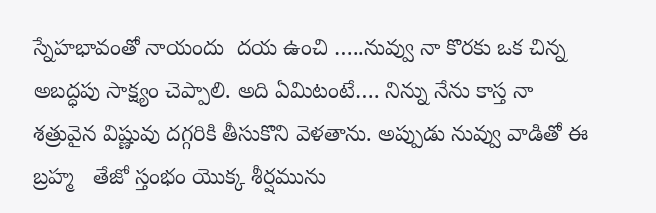స్నేహభావంతో నాయందు  దయ ఉంచి …..నువ్వు నా కొరకు ఒక చిన్న అబద్ధపు సాక్ష్యం చెప్పాలి. అది ఏమిటంటే…. నిన్ను నేను కాస్త నా శత్రువైన విష్ణువు దగ్గరికి తీసుకొని వెళతాను. అప్పుడు నువ్వు వాడితో ఈ బ్రహ్మ   తేజో స్తంభం యొక్క శీర్షమును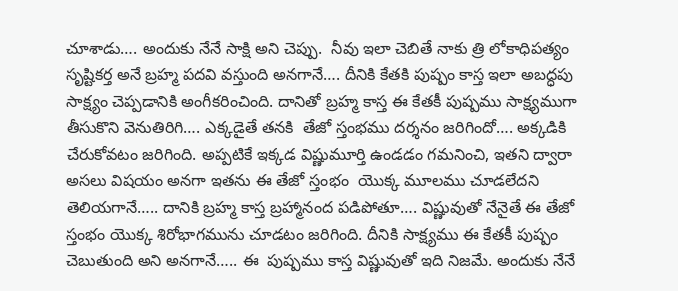చూశాడు…. అందుకు నేనే సాక్షి అని చెప్పు.  నీవు ఇలా చెబితే నాకు త్రి లోకాధిపత్యం సృష్టికర్త అనే బ్రహ్మ పదవి వస్తుంది అనగానే…. దీనికి కేతకి పుష్పం కాస్త ఇలా అబద్ధపు సాక్ష్యం చెప్పడానికి అంగీకరించింది. దానితో బ్రహ్మ కాస్త ఈ కేతకీ పుష్పము సాక్ష్యముగా తీసుకొని వెనుతిరిగి…. ఎక్కడైతే తనకి  తేజో స్తంభము దర్శనం జరిగిందో…. అక్కడికి చేరుకోవటం జరిగింది. అప్పటికే ఇక్కడ విష్ణుమూర్తి ఉండడం గమనించి, ఇతని ద్వారా అసలు విషయం అనగా ఇతను ఈ తేజో స్తంభం  యొక్క మూలము చూడలేదని తెలియగానే….. దానికి బ్రహ్మ కాస్త బ్రహ్మానంద పడిపోతూ…. విష్ణువుతో నేనైతే ఈ తేజో స్తంభం యొక్క శిరోభాగమును చూడటం జరిగింది. దీనికి సాక్ష్యము ఈ కేతకీ పుష్పం చెబుతుంది అని అనగానే….. ఈ  పుష్పము కాస్త విష్ణువుతో ఇది నిజమే. అందుకు నేనే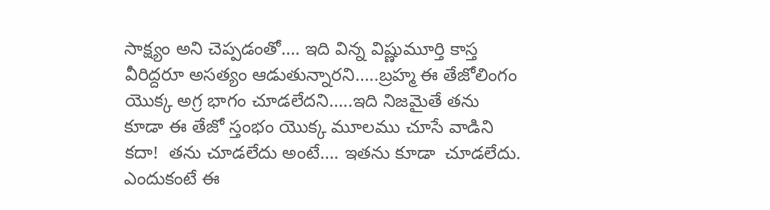సాక్ష్యం అని చెప్పడంతో…. ఇది విన్న విష్ణుమూర్తి కాస్త వీరిద్దరూ అసత్యం ఆడుతున్నారని…..బ్రహ్మ ఈ తేజోలింగం యొక్క అగ్ర భాగం చూడలేదని…..ఇది నిజమైతే తను కూడా ఈ తేజో స్తంభం యొక్క మూలము చూసే వాడిని కదా!  తను చూడలేదు అంటే…. ఇతను కూడా  చూడలేదు. ఎందుకంటే ఈ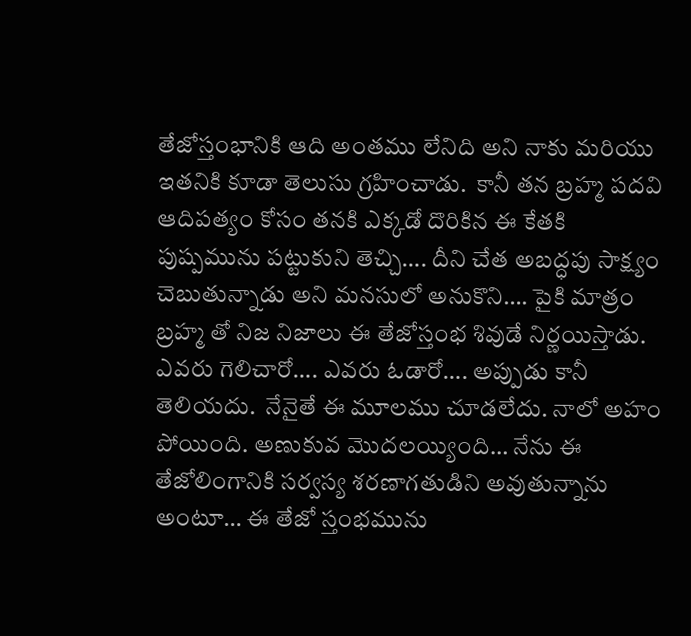తేజోస్తంభానికి ఆది అంతము లేనిది అని నాకు మరియు ఇతనికి కూడా తెలుసు గ్రహించాడు.  కానీ తన బ్రహ్మ పదవి ఆదిపత్యం కోసం తనకి ఎక్కడో దొరికిన ఈ కేతకి పుష్పమును పట్టుకుని తెచ్చి…. దీని చేత అబద్ధపు సాక్ష్యం చెబుతున్నాడు అని మనసులో అనుకొని…. పైకి మాత్రం బ్రహ్మ తో నిజ నిజాలు ఈ తేజోస్తంభ శివుడే నిర్ణయిస్తాడు.  ఎవరు గెలిచారో…. ఎవరు ఓడారో…. అప్పుడు కానీ తెలియదు.  నేనైతే ఈ మూలము చూడలేదు. నాలో అహం పోయింది. అణుకువ మొదలయ్యింది… నేను ఈ తేజోలింగానికి సర్వస్య శరణాగతుడిని అవుతున్నాను అంటూ… ఈ తేజో స్తంభమును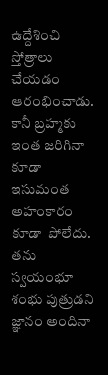ఉద్దేశించి స్తోత్రాలు చేయడం ఆరంభించాడు. కానీ బ్రహ్మకు ఇంత జరిగినా కూడా ఇసుమంత అహంకారం కూడా  పోలేదు.  తను స్వయంభూ శంభు పుత్రుడని జ్ఞానం అందినా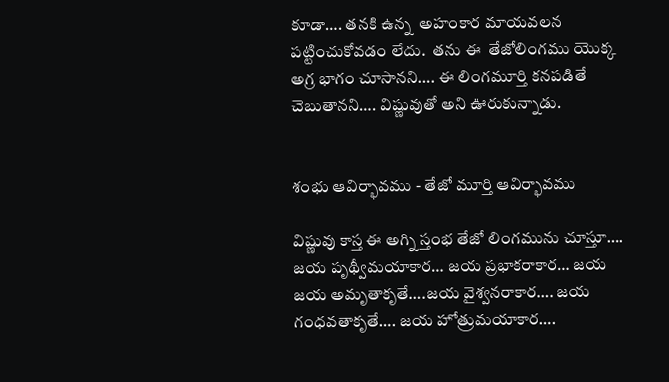కూడా…. తనకి ఉన్న  అహంకార మాయవలన పట్టించుకోవడం లేదు.  తను ఈ  తేజోలింగము యొక్క అగ్ర భాగం చూసానని…. ఈ లింగమూర్తి కనపడితే చెబుతానని…. విష్ణువుతో అని ఊరుకున్నాడు.


శంభు ఆవిర్భావము - తేజో మూర్తి ఆవిర్భావము

విష్ణువు కాస్త ఈ అగ్ని స్తంభ తేజో లింగమును చూస్తూ…. జయ పృథ్వీమయాకార… జయ ప్రభాకరాకార… జయ జయ అమృతాకృతే….జయ వైశ్వనరాకార…. జయ గంధవతాకృతే…. జయ హోత్రుమయాకార….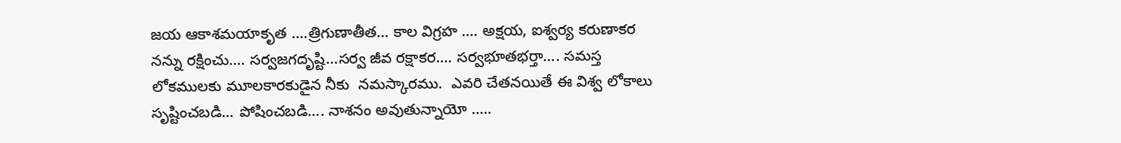జయ ఆకాశమయాకృత ….త్రిగుణాతీత… కాల విగ్రహ …. అక్షయ, ఐశ్వర్య కరుణాకర నన్ను రక్షించు…. సర్వజగదృష్టి…సర్వ జీవ రక్షాకర…. సర్వభూతభర్తా…. సమస్త లోకములకు మూలకారకుడైన నీకు  నమస్కారము.  ఎవరి చేతనయితే ఈ విశ్వ లోకాలు సృష్టించబడి… పోషించబడి…. నాశనం అవుతున్నాయో …..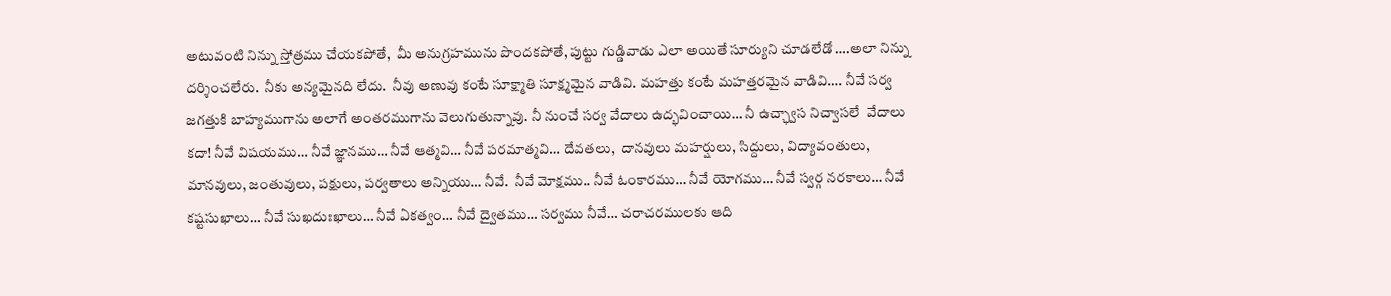అటువంటి నిన్ను స్తోత్రము చేయకపోతే,  మీ అనుగ్రహమును పొందకపోతే, పుట్టు గుడ్డివాడు ఎలా అయితే సూర్యుని చూడలేడో ….అలా నిన్ను దర్శించలేరు.  నీకు అన్యమైనది లేదు.  నీవు అణువు కంటే సూక్ష్మాతి సూక్ష్మమైన వాడివి. మహత్తు కంటే మహత్తరమైన వాడివి…. నీవే సర్వ జగత్తుకి బాహ్యముగాను అలాగే అంతరముగాను వెలుగుతున్నావు. నీ నుంచే సర్వ వేదాలు ఉద్భవించాయి… నీ ఉచ్ఛ్వాస నిచ్వాసలే  వేదాలు కదా! నీవే విషయము… నీవే జ్ఞానము… నీవే ఆత్మవి… నీవే పరమాత్మవి… దేవతలు,  దానవులు మహర్షులు, సిద్దులు, విద్యావంతులు, మానవులు, జంతువులు, పక్షులు, పర్వతాలు అన్నియు… నీవే.  నీవే మోక్షము.. నీవే ఓంకారము… నీవే యోగము… నీవే స్వర్గ నరకాలు… నీవే కష్టసుఖాలు… నీవే సుఖదుఃఖాలు… నీవే ఏకత్వం… నీవే ద్వైతము… సర్వము నీవే… చరాచరములకు ఆది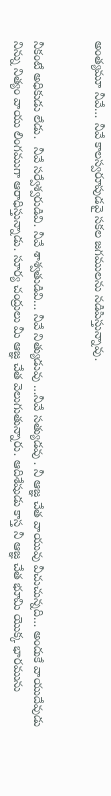అంత్యమూ నీవే… నీవే కాలస్వరూపుడవై సకల జగములను నడిపిస్తున్నావు.


నీకంటే అధికుడు లేడు.  నీవే సర్వేశ్వరుడివి. నీవే శాశ్వతుడివి… నీవే నిత్యుడువు …నీవే సత్యుడవు . నీ ఆజ్ఞ చేత వాయువు వీచుచున్నది… అందుకే వాయుదేవుడు నిన్ను నిత్యం వాయు లింగముగా ఆరాధిస్తున్నాడు. సూర్య చంద్రులు మీ ఆజ్ఞ చేత వెలుగుతున్నారు. ఆదిశేషుడు కాస్త నీ ఆజ్ఞ చేత భూమి యొక్క భారమును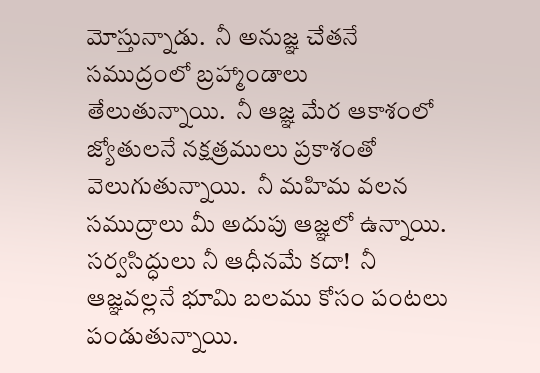మోస్తున్నాడు.  నీ అనుజ్ఞ చేతనే సముద్రంలో బ్రహ్మాండాలు తేలుతున్నాయి.  నీ ఆజ్ఞ మేర ఆకాశంలో జ్యోతులనే నక్షత్రములు ప్రకాశంతో వెలుగుతున్నాయి.  నీ మహిమ వలన సముద్రాలు మీ అదుపు ఆజ్ఞలో ఉన్నాయి.  సర్వసిద్ధులు నీ ఆధీనమే కదా!  నీ ఆజ్ఞవల్లనే భూమి బలము కోసం పంటలు పండుతున్నాయి.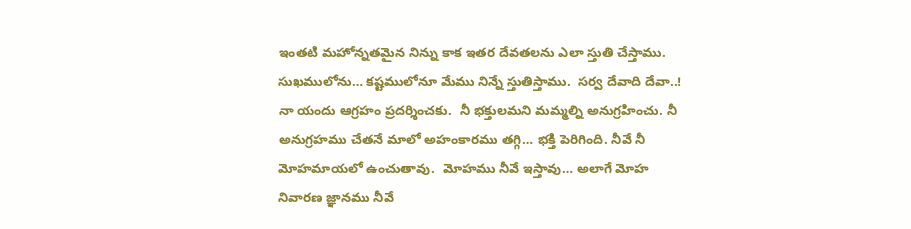ఇంతటి మహోన్నతమైన నిన్ను కాక ఇతర దేవతలను ఎలా స్తుతి చేస్తాము.  సుఖములోను… కష్టములోనూ మేము నిన్నే స్తుతిస్తాము.  సర్వ దేవాది దేవా..!  నా యందు ఆగ్రహం ప్రదర్శించకు.  నీ భక్తులమని మమ్మల్ని అనుగ్రహించు. నీ అనుగ్రహము చేతనే మాలో అహంకారము తగ్గి… భక్తి పెరిగింది. నీవే నీ మోహమాయలో ఉంచుతావు.  మోహము నీవే ఇస్తావు… అలాగే మోహ  నివారణ జ్ఞానము నీవే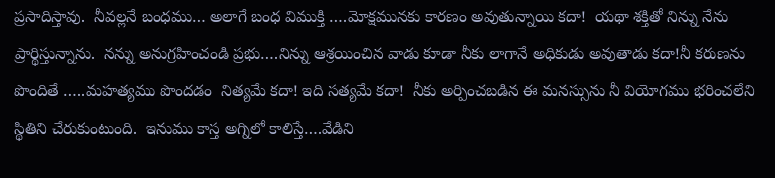ప్రసాదిస్తావు.  నీవల్లనే బంధము… అలాగే బంధ విముక్తి ….మోక్షమునకు కారణం అవుతున్నాయి కదా!  యథా శక్తితో నిన్ను నేను ప్రార్థిస్తున్నాను.  నన్ను అనుగ్రహించండి ప్రభు….నిన్ను ఆశ్రయించిన వాడు కూడా నీకు లాగానే అధికుడు అవుతాడు కదా!నీ కరుణను పొందితే …..మహత్యము పొందడం  నిత్యమే కదా! ఇది సత్యమే కదా!  నీకు అర్పించబడిన ఈ మనస్సును నీ వియోగము భరించలేని స్థితిని చేరుకుంటుంది.  ఇనుము కాస్త అగ్నిలో కాలిస్తే….వేడిని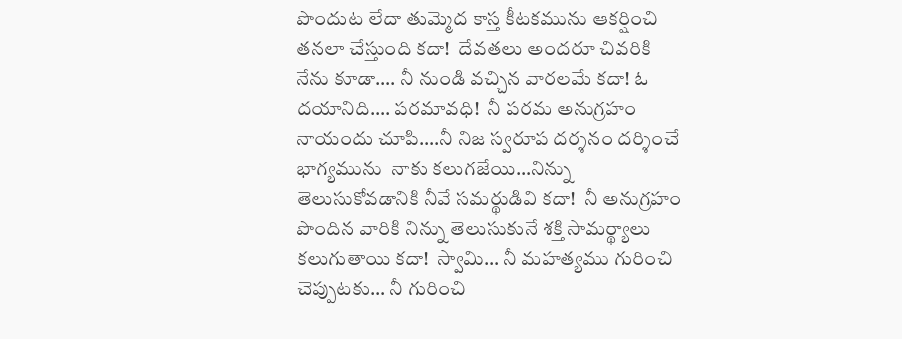పొందుట లేదా తుమ్మెద కాస్త కీటకమును ఆకర్షించి తనలా చేస్తుంది కదా!  దేవతలు అందరూ చివరికి నేను కూడా…. నీ నుండి వచ్చిన వారలమే కదా! ఓ దయానిది…. పరమావధి!  నీ పరమ అనుగ్రహం నాయందు చూపి….నీ నిజ స్వరూప దర్శనం దర్శించే భాగ్యమును  నాకు కలుగజేయి…నిన్ను తెలుసుకోవడానికి నీవే సమర్థుడివి కదా!  నీ అనుగ్రహం పొందిన వారికి నిన్ను తెలుసుకునే శక్తి సామర్థ్యాలు కలుగుతాయి కదా!  స్వామి… నీ మహత్యము గురించి చెప్పుటకు… నీ గురించి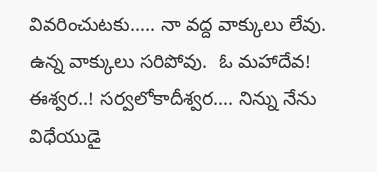వివరించుటకు….. నా వద్ద వాక్కులు లేవు.  ఉన్న వాక్కులు సరిపోవు.  ఓ మహాదేవ!  ఈశ్వర..! సర్వలోకాదీశ్వర…. నిన్ను నేను విధేయుడై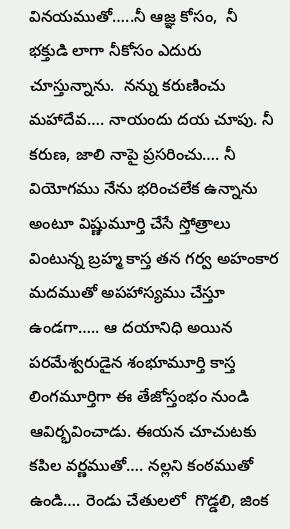వినయముతో…..నీ ఆజ్ఞ కోసం,  నీ భక్తుడి లాగా నీకోసం ఎదురు చూస్తున్నాను.  నన్ను కరుణించు మహాదేవ…. నాయందు దయ చూపు. నీ కరుణ, జాలి నాపై ప్రసరించు…. నీ వియోగము నేను భరించలేక ఉన్నాను అంటూ విష్ణుమూర్తి చేసే స్తోత్రాలు వింటున్న బ్రహ్మ కాస్త తన గర్వ అహంకార మదముతో అపహాస్యము చేస్తూ ఉండగా….. ఆ దయానిధి అయిన పరమేశ్వరుడైన శంభూమూర్తి కాస్త లింగమూర్తిగా ఈ తేజోస్తంభం నుండి ఆవిర్భవించాడు. ఈయన చూచుటకు కపిల వర్ణముతో…. నల్లని కంఠముతో ఉండి…. రెండు చేతులలో  గొడ్డలి, జింక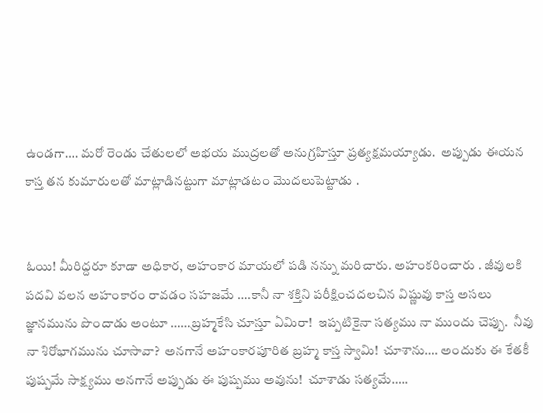ఉండగా…. మరో రెండు చేతులలో అభయ ముద్రలతో అనుగ్రహిస్తూ ప్రత్యక్షమయ్యాడు.  అప్పుడు ఈయన కాస్త తన కుమారులతో మాట్లాడినట్టుగా మాట్లాడటం మొదలుపెట్టాడు .


ఓయి! మీరిద్దరూ కూడా అధికార, అహంకార మాయలో పడి నన్ను మరిచారు. అహంకరించారు . జీవులకి పదవి వలన అహంకారం రావడం సహజమే ….కానీ నా శక్తిని పరీక్షించదలచిన విష్ణువు కాస్త అసలు జ్ఞానమును పొందాడు అంటూ ……బ్రహ్మకేసి చూస్తూ ఏమిరా!  ఇప్పటికైనా సత్యము నా ముందు చెప్పు.  నీవు నా శిరోభాగమును చూసావా?  అనగానే అహంకారపూరిత బ్రహ్మ కాస్త స్వామి!  చూశాను…. అందుకు ఈ కేతకీ పుష్పమే సాక్ష్యము అనగానే అప్పుడు ఈ పుష్పము అవును!  చూశాడు సత్యమే…..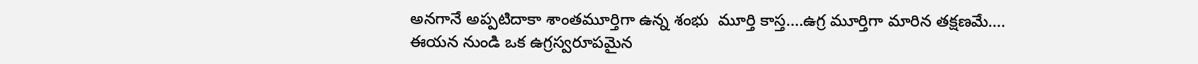అనగానే అప్పటిదాకా శాంతమూర్తిగా ఉన్న శంభు  మూర్తి కాస్త….ఉగ్ర మూర్తిగా మారిన తక్షణమే…. ఈయన నుండి ఒక ఉగ్రస్వరూపమైన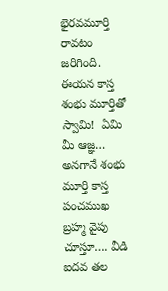భైరవమూర్తి రావటం జరిగింది. ఈయన కాస్త శంభు మూర్తితో స్వామి!  ఏమి మీ ఆజ్ఞ… అనగానే శంభు  మూర్తి కాస్త పంచముఖ బ్రహ్మ వైపు చూస్తూ…. వీడి ఐదవ తల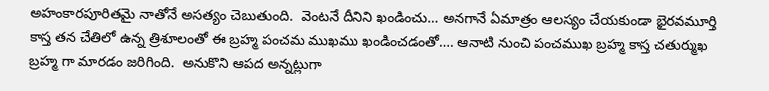అహంకారపూరితమై నాతోనే అసత్యం చెబుతుంది.  వెంటనే దీనిని ఖండించు… అనగానే ఏమాత్రం ఆలస్యం చేయకుండా భైరవమూర్తి కాస్త తన చేతిలో ఉన్న త్రిశూలంతో ఈ బ్రహ్మ పంచమ ముఖము ఖండించడంతో…. ఆనాటి నుంచి పంచముఖ బ్రహ్మ కాస్త చతుర్ముఖ బ్రహ్మ గా మారడం జరిగింది.  అనుకొని ఆపద అన్నట్లుగా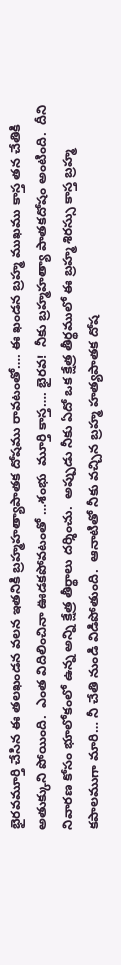భైరవమూర్తి చేసిన ఈ తలఖండన వలన ఇతనికి బ్రహ్మహత్యాపాతక దోషము రావటంతో…. ఈ ఖండన బ్రహ్మ ముఖము కాస్త తన చేతికి అతుక్కుని పోయింది.  ఎంత విదిలించినా ఊడకపోవటంతో …శంభు  మూర్తి కాస్త…. భైరవ!  నీకు బ్రహ్మహత్యా పాతకదోషం అంటింది.  దీని నివారణ కోసం భూలోకంలో ఉన్న అన్ని క్షేత్ర తీర్థాలు దర్శించు.  అప్పుడు నీకు ఏదో ఒక క్షేత్ర తీర్థములో ఈ బ్రహ్మ శిరస్సు కాస్త బ్రహ్మ కపాలముగా మారి… నీ చేతి నుండి విడిపోతుంది.  ఆనాటితో నీకు వచ్చిన బ్రహ్మ హత్యపాతక దోష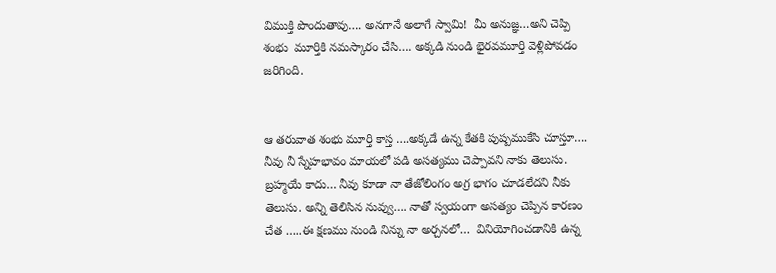విముక్తి పొందుతావు…. అనగానే అలాగే స్వామి!  మీ అనుజ్ఞ…అని చెప్పి శంభు  మూర్తికి నమస్కారం చేసి…. అక్కడి నుండి భైరవమూర్తి వెళ్లిపోవడం జరిగింది.


ఆ తరువాత శంభు మూర్తి కాస్త ….అక్కడే ఉన్న కేతకి పుష్పముకేసి చూస్తూ…. నీవు నీ స్నేహభావం మాయలో పడి అసత్యము చెప్పావని నాకు తెలుసు.  బ్రహ్మయే కాదు… నీవు కూడా నా తేజోలింగం అగ్ర భాగం చూడలేదని నీకు  తెలుసు. అన్ని తెలిసిన నువ్వు…. నాతో స్వయంగా అసత్యం చెప్పిన కారణం చేత …..ఈ క్షణము నుండి నిన్ను నా అర్చనలో…  వినియోగించడానికి ఉన్న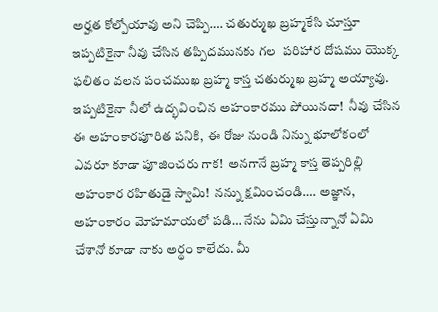అర్హత కోల్పోయావు అని చెప్పి…. చతుర్ముఖ బ్రహ్మకేసి చూస్తూ ఇప్పటికైనా నీవు చేసిన తప్పిదమునకు గల  పరిహార దోషము యొక్క ఫలితం వలన పంచముఖ బ్రహ్మ కాస్త చతుర్ముఖ బ్రహ్మ అయ్యావు.  ఇప్పటికైనా నీలో ఉద్భవించిన అహంకారము పోయినదా!  నీవు చేసిన ఈ అహంకారపూరిత పనికి,  ఈ రోజు నుండి నిన్ను భూలోకంలో ఎవరూ కూడా పూజించరు గాక!  అనగానే బ్రహ్మ కాస్త తెప్పరిల్లి అహంకార రహితుడై స్వామి!  నన్ను క్షమించండి…. అజ్ఞాన, అహంకారం మోహమాయలో పడి… నేను ఏమి చేస్తున్నానో ఏమి చేశానో కూడా నాకు అర్థం కాలేదు. మీ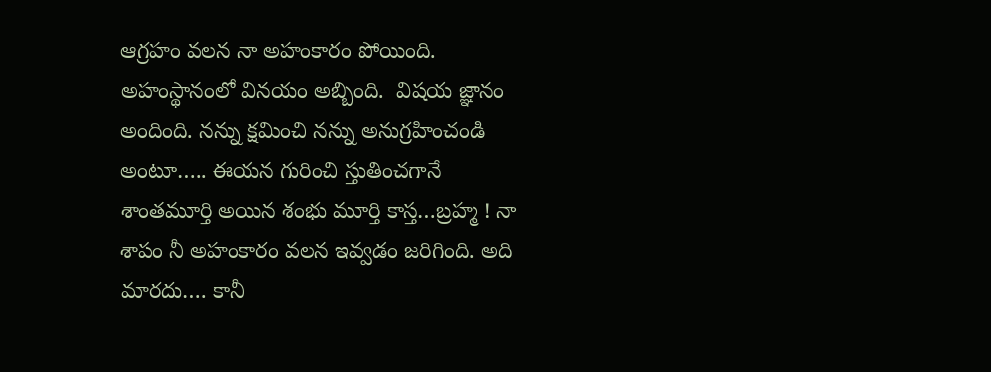ఆగ్రహం వలన నా అహంకారం పోయింది.  అహంస్థానంలో వినయం అబ్బింది.  విషయ జ్ఞానం అందింది. నన్ను క్షమించి నన్ను అనుగ్రహించండి అంటూ….. ఈయన గురించి స్తుతించగానే శాంతమూర్తి అయిన శంభు మూర్తి కాస్త…బ్రహ్మ ! నా శాపం నీ అహంకారం వలన ఇవ్వడం జరిగింది. అది మారదు…. కానీ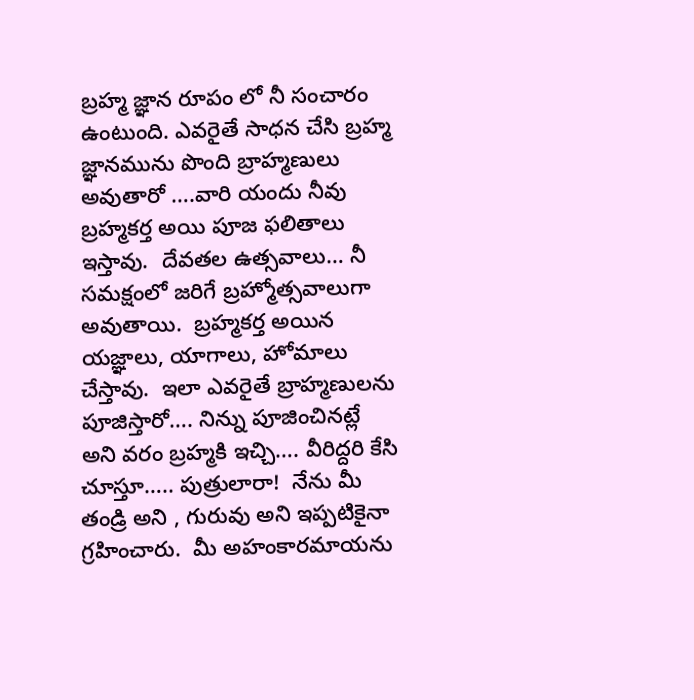బ్రహ్మ జ్ఞాన రూపం లో నీ సంచారం ఉంటుంది. ఎవరైతే సాధన చేసి బ్రహ్మ జ్ఞానమును పొంది బ్రాహ్మణులు అవుతారో ….వారి యందు నీవు బ్రహ్మకర్త అయి పూజ ఫలితాలు ఇస్తావు.  దేవతల ఉత్సవాలు… నీ సమక్షంలో జరిగే బ్రహ్మోత్సవాలుగా అవుతాయి.  బ్రహ్మకర్త అయిన యజ్ఞాలు, యాగాలు, హోమాలు చేస్తావు.  ఇలా ఎవరైతే బ్రాహ్మణులను పూజిస్తారో…. నిన్ను పూజించినట్లే అని వరం బ్రహ్మకి ఇచ్చి…. వీరిద్దరి కేసి  చూస్తూ….. పుత్రులారా!  నేను మీ తండ్రి అని , గురువు అని ఇప్పటికైనా గ్రహించారు.  మీ అహంకారమాయను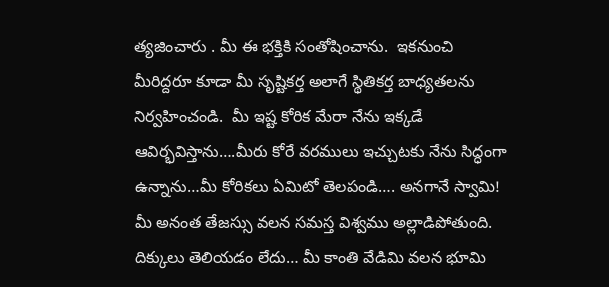త్యజించారు . మీ ఈ భక్తికి సంతోషించాను.  ఇకనుంచి మీరిద్దరూ కూడా మీ సృష్టికర్త అలాగే స్థితికర్త బాధ్యతలను నిర్వహించండి.  మీ ఇష్ట కోరిక మేరా నేను ఇక్కడే ఆవిర్భవిస్తాను….మీరు కోరే వరములు ఇచ్చుటకు నేను సిద్ధంగా ఉన్నాను…మీ కోరికలు ఏమిటో తెలపండి…. అనగానే స్వామి!  మీ అనంత తేజస్సు వలన సమస్త విశ్వము అల్లాడిపోతుంది.  దిక్కులు తెలియడం లేదు… మీ కాంతి వేడిమి వలన భూమి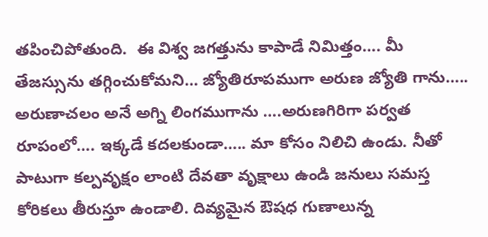తపించిపోతుంది.  ఈ విశ్వ జగత్తును కాపాడే నిమిత్తం…. మీ తేజస్సును తగ్గించుకోమని… జ్యోతిరూపముగా అరుణ జ్యోతి గాను….. అరుణాచలం అనే అగ్ని లింగముగాను ….అరుణగిరిగా పర్వత రూపంలో…. ఇక్కడే కదలకుండా….. మా కోసం నిలిచి ఉండు. నీతో పాటుగా కల్పవృక్షం లాంటి దేవతా వృక్షాలు ఉండి జనులు సమస్త కోరికలు తీరుస్తూ ఉండాలి. దివ్యమైన ఔషధ గుణాలున్న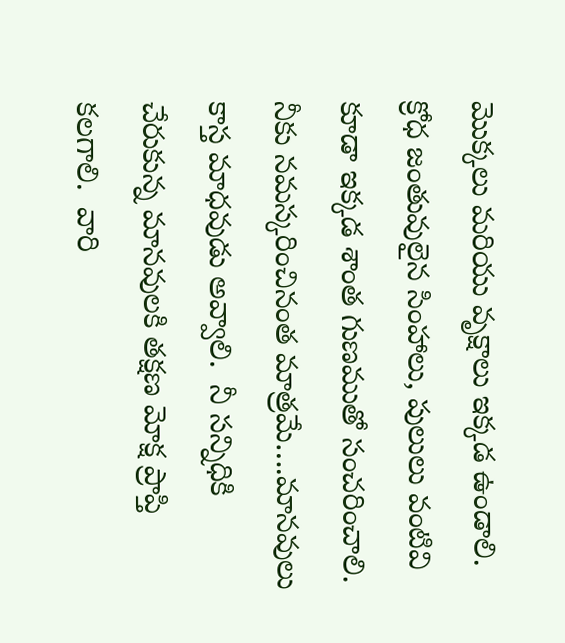మొక్కలు మరియు వృక్షాలు ఇక్కడ ఉండాలి.  క్రోధ జంతువులైన సింహాలు, పులులు వంటివి కూడా ఇక్కడ శాంత గుణముతో సంచరించాలి. నీకు నమస్కరించినంత మాత్రమే….మానవులు కాస్త మాధవుడు అవ్వాలి.  నీ సన్నిధికి చేరుకున్న మానవులకి తక్షణ మోక్ష ప్రాప్తి కలగాలి.  వారి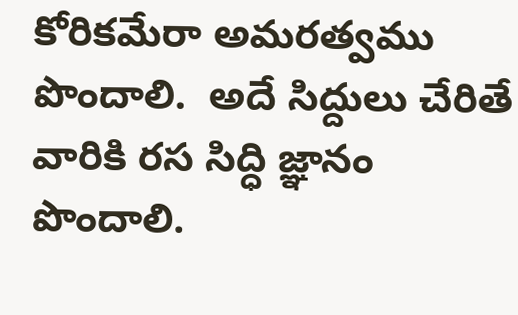కోరికమేరా అమరత్వము పొందాలి.  అదే సిద్దులు చేరితే వారికి రస సిద్ధి జ్ఞానం పొందాలి.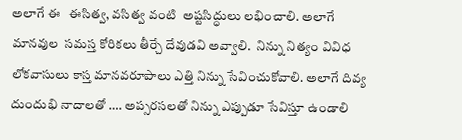అలాగే ఈ   ఈసిత్వ, వసిత్వ వంటి  అష్టసిద్ధులు లభించాలి. అలాగే మానవుల  సమస్త కోరికలు తీర్చే దేవుడవి అవ్వాలి.  నిన్ను నిత్యం వివిధ లోకవాసులు కాస్త మానవరూపాలు ఎత్తి నిన్ను సేవించుకోవాలి. అలాగే దివ్య దుందుభి నాదాలతో …. అప్సరసలతో నిన్ను ఎప్పుడూ సేవిస్తూ ఉండాలి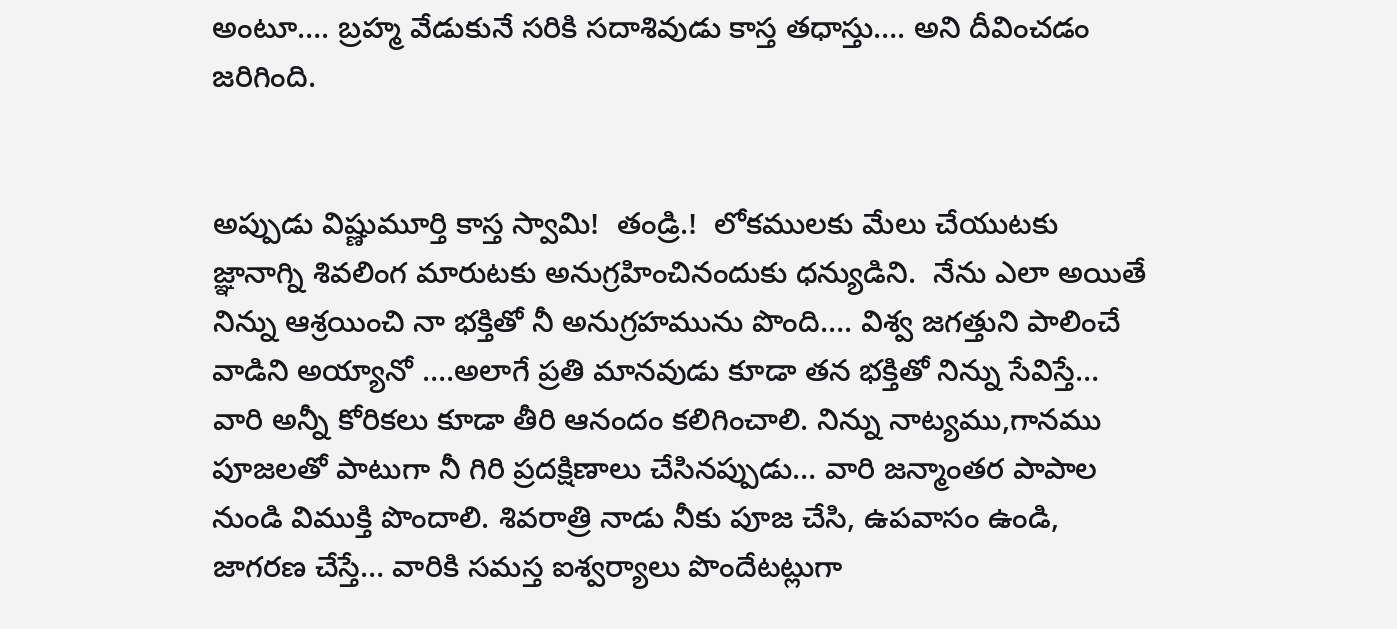అంటూ…. బ్రహ్మ వేడుకునే సరికి సదాశివుడు కాస్త తధాస్తు…. అని దీవించడం జరిగింది.


అప్పుడు విష్ణుమూర్తి కాస్త స్వామి!  తండ్రి.!  లోకములకు మేలు చేయుటకు జ్ఞానాగ్ని శివలింగ మారుటకు అనుగ్రహించినందుకు ధన్యుడిని.  నేను ఎలా అయితే నిన్ను ఆశ్రయించి నా భక్తితో నీ అనుగ్రహమును పొంది…. విశ్వ జగత్తుని పాలించే వాడిని అయ్యానో ….అలాగే ప్రతి మానవుడు కూడా తన భక్తితో నిన్ను సేవిస్తే… వారి అన్నీ కోరికలు కూడా తీరి ఆనందం కలిగించాలి. నిన్ను నాట్యము,గానము పూజలతో పాటుగా నీ గిరి ప్రదక్షిణాలు చేసినప్పుడు… వారి జన్మాంతర పాపాల నుండి విముక్తి పొందాలి. శివరాత్రి నాడు నీకు పూజ చేసి, ఉపవాసం ఉండి, జాగరణ చేస్తే… వారికి సమస్త ఐశ్వర్యాలు పొందేటట్లుగా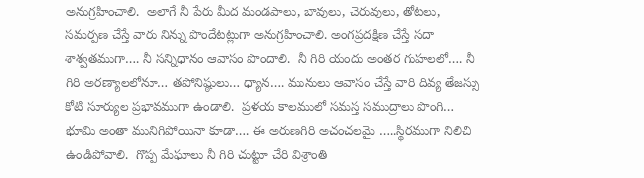అనుగ్రహించాలి.  అలాగే నీ పేరు మీద మండపాలు, బావులు, చెరువులు, తోటలు, సమర్పణ చేస్తే వారు నిన్ను పొందేటట్లుగా అనుగ్రహించాలి. అంగప్రదక్షిణ చేస్తే సదా శాశ్వతముగా…. నీ సన్నిధానం ఆవాసం పొందాలి.  నీ గిరి యందు అంతర గుహలలో…. నీ గిరి అరణ్యాలలోనూ… తపోనిష్ఠులు… ధ్యాన…. మునులు ఆవాసం చేస్తే వారి దివ్య తేజస్సు కోటి సూర్యుల ప్రభావముగా ఉండాలి.  ప్రళయ కాలములో సమస్త సముద్రాలు పొంగి… భూమి అంతా మునిగిపోయినా కూడా…. ఈ అరుణగిరి అచంచలమై …..స్థిరముగా నిలిచి ఉండిపోవాలి.  గొప్ప మేఘాలు నీ గిరి చుట్టూ చేరి విశ్రాంతి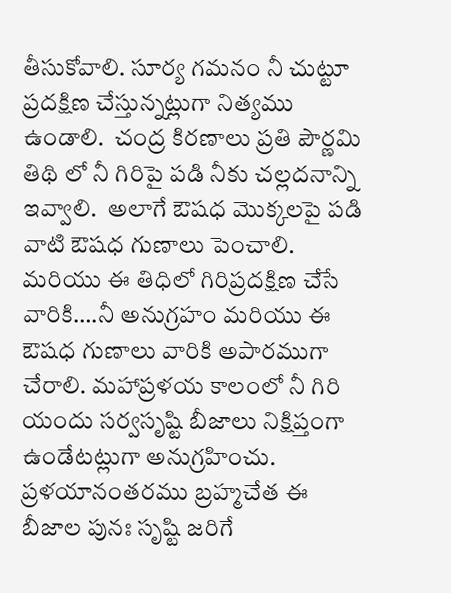తీసుకోవాలి. సూర్య గమనం నీ చుట్టూ ప్రదక్షిణ చేస్తున్నట్లుగా నిత్యము ఉండాలి.  చంద్ర కిరణాలు ప్రతి పౌర్ణమి తిథి లో నీ గిరిపై పడి నీకు చల్లదనాన్ని ఇవ్వాలి.  అలాగే ఔషధ మొక్కలపై పడి వాటి ఔషధ గుణాలు పెంచాలి.  మరియు ఈ తిధిలో గిరిప్రదక్షిణ చేసే వారికి….నీ అనుగ్రహం మరియు ఈ ఔషధ గుణాలు వారికి అపారముగా చేరాలి. మహాప్రళయ కాలంలో నీ గిరి యందు సర్వసృష్టి బీజాలు నిక్షిప్తంగా ఉండేటట్లుగా అనుగ్రహించు.  ప్రళయానంతరము బ్రహ్మచేత ఈ బీజాల పునః సృష్టి జరిగే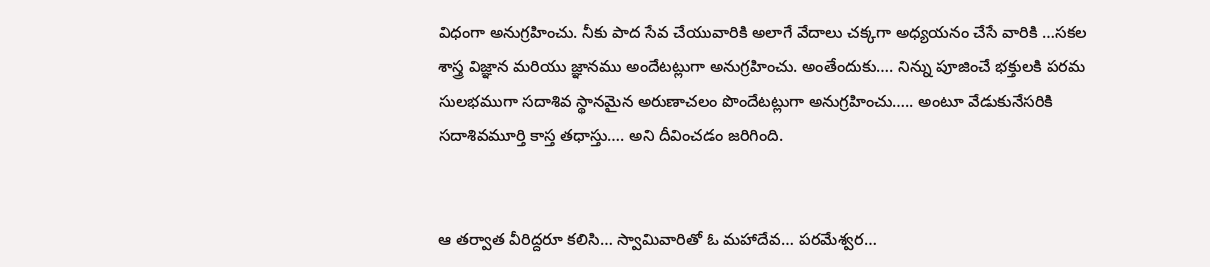విధంగా అనుగ్రహించు. నీకు పాద సేవ చేయువారికి అలాగే వేదాలు చక్కగా అధ్యయనం చేసే వారికి …సకల శాస్త్ర విజ్ఞాన మరియు జ్ఞానము అందేటట్లుగా అనుగ్రహించు. అంతేందుకు…. నిన్ను పూజించే భక్తులకి పరమ సులభముగా సదాశివ స్థానమైన అరుణాచలం పొందేటట్లుగా అనుగ్రహించు….. అంటూ వేడుకునేసరికి సదాశివమూర్తి కాస్త తధాస్తు…. అని దీవించడం జరిగింది.


ఆ తర్వాత వీరిద్దరూ కలిసి… స్వామివారితో ఓ మహాదేవ… పరమేశ్వర…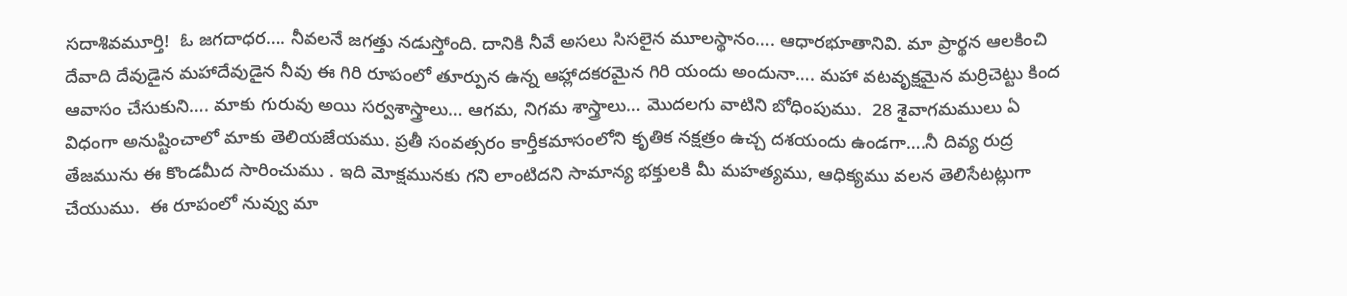సదాశివమూర్తి!  ఓ జగదాధర…. నీవలనే జగత్తు నడుస్తోంది. దానికి నీవే అసలు సిసలైన మూలస్థానం…. ఆధారభూతానివి. మా ప్రార్థన ఆలకించి దేవాది దేవుడైన మహాదేవుడైన నీవు ఈ గిరి రూపంలో తూర్పున ఉన్న ఆహ్లాదకరమైన గిరి యందు అందునా…. మహా వటవృక్షమైన మర్రిచెట్టు కింద ఆవాసం చేసుకుని…. మాకు గురువు అయి సర్వశాస్త్రాలు… ఆగమ, నిగమ శాస్త్రాలు… మొదలగు వాటిని బోధింపుము.  28 శైవాగమములు ఏ విధంగా అనుష్టించాలో మాకు తెలియజేయము. ప్రతీ సంవత్సరం కార్తీకమాసంలోని కృతిక నక్షత్రం ఉచ్చ దశయందు ఉండగా….నీ దివ్య రుద్ర తేజమును ఈ కొండమీద సారించుము . ఇది మోక్షమునకు గని లాంటిదని సామాన్య భక్తులకి మీ మహత్యము, ఆధిక్యము వలన తెలిసేటట్లుగా చేయుము.  ఈ రూపంలో నువ్వు మా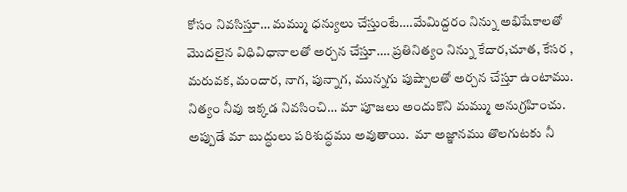కోసం నివసిస్తూ… మమ్ము ధన్యులు చేస్తుంటే….మేమిద్దరం నిన్ను అభిషేకాలతో మొదలైన విధివిధానాలతో అర్చన చేస్తూ…. ప్రతినిత్యం నిన్ను కేదార,చూత, కేసర , మరువక, మందార, నాగ, పున్నాగ, మున్నగు పుష్పాలతో అర్చన చేస్తూ ఉంటాము. నిత్యం నీవు ఇక్కడ నివసించి… మా పూజలు అందుకొని మమ్ము అనుగ్రహించు. అప్పుడే మా బుద్ధులు పరిశుద్ధము అవుతాయి.  మా అజ్ఞానము తొలగుటకు నీ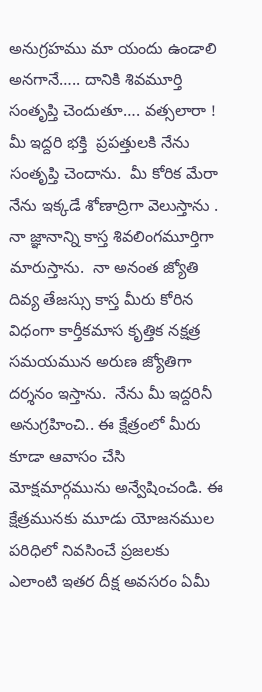అనుగ్రహము మా యందు ఉండాలి అనగానే….. దానికి శివమూర్తి సంతృప్తి చెందుతూ…. వత్సలారా ! మీ ఇద్దరి భక్తి  ప్రపత్తులకి నేను సంతృప్తి చెందాను.  మీ కోరిక మేరా నేను ఇక్కడే శోణాద్రిగా వెలుస్తాను . నా జ్ఞానాన్ని కాస్త శివలింగమూర్తిగా మారుస్తాను.  నా అనంత జ్యోతి దివ్య తేజస్సు కాస్త మీరు కోరిన విధంగా కార్తీకమాస కృత్తిక నక్షత్ర సమయమున అరుణ జ్యోతిగా దర్శనం ఇస్తాను.  నేను మీ ఇద్దరినీ అనుగ్రహించి.. ఈ క్షేత్రంలో మీరు కూడా ఆవాసం చేసి మోక్షమార్గమును అన్వేషించండి. ఈ క్షేత్రమునకు మూడు యోజనముల పరిధిలో నివసించే ప్రజలకు  ఎలాంటి ఇతర దీక్ష అవసరం ఏమీ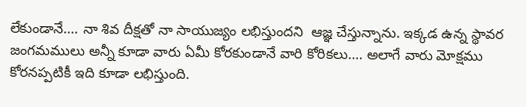లేకుండానే…. నా శివ దీక్షతో నా సాయుజ్యం లభిస్తుందని  ఆజ్ఞ చేస్తున్నాను. ఇక్కడ ఉన్న స్థావర జంగమములు అన్నీ కూడా వారు ఏమీ కోరకుండానే వారి కోరికలు…. అలాగే వారు మోక్షము కోరనప్పటికీ ఇది కూడా లభిస్తుంది.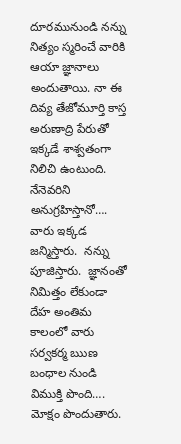దూరమునుండి నన్ను నిత్యం స్మరించే వారికి ఆయా జ్ఞానాలు అందుతాయి. నా ఈ దివ్య తేజోమూర్తి కాస్త అరుణాద్రి పేరుతో ఇక్కడే శాశ్వతంగా నిలిచి ఉంటుంది. నేనెవరిని అనుగ్రహిస్తానో…. వారు ఇక్కడ జన్మిస్తారు.  నన్ను పూజిస్తారు.  జ్ఞానంతో నిమిత్తం లేకుండా దేహ అంతిమ కాలంలో వారు సర్వకర్మ ఋణ బంధాల నుండి విముక్తి పొంది…. మోక్షం పొందుతారు.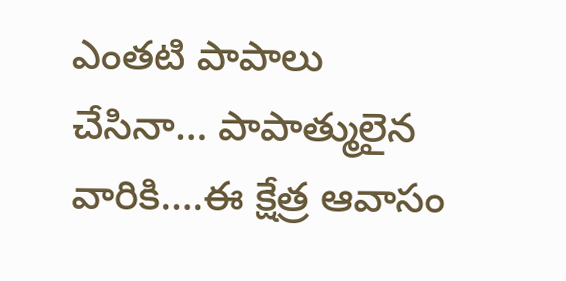ఎంతటి పాపాలు చేసినా… పాపాత్ములైన వారికి….ఈ క్షేత్ర ఆవాసం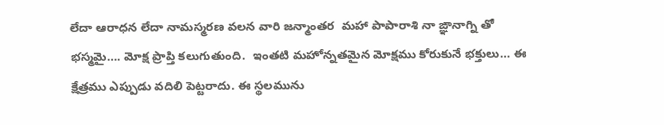లేదా ఆరాధన లేదా నామస్మరణ వలన వారి జన్మాంతర  మహా పాపారాశి నా ఙ్ఞానాగ్ని తో భస్మమై…. మోక్ష ప్రాప్తి కలుగుతుంది.  ఇంతటి మహోన్నతమైన మోక్షము కోరుకునే భక్తులు… ఈ క్షేత్రము ఎప్పుడు వదిలి పెట్టరాదు. ఈ స్థలమును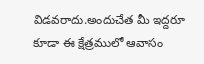విడవరాదు.అందుచేత మీ ఇద్దరూ కూడా ఈ క్షేత్రములో ఆవాసం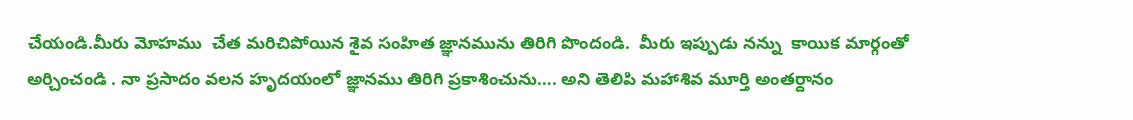చేయండి.మీరు మోహము  చేత మరిచిపోయిన శైవ సంహిత జ్ఞానమును తిరిగి పొందండి.  మీరు ఇప్పుడు నన్ను  కాయిక మార్గంతో  అర్చించండి . నా ప్రసాదం వలన హృదయంలో జ్ఞానము తిరిగి ప్రకాశించును…. అని తెలిపి మహాశివ మూర్తి అంతర్దానం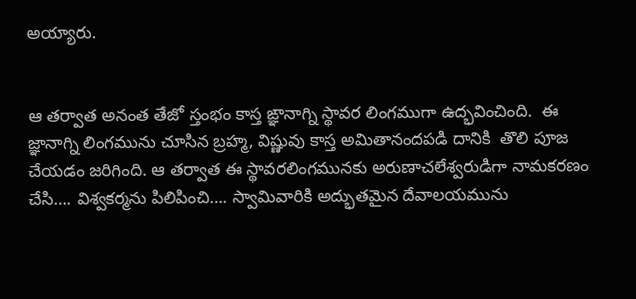అయ్యారు.


ఆ తర్వాత అనంత తేజో స్తంభం కాస్త ఙ్ఞానాగ్ని స్థావర లింగముగా ఉద్భవించింది.  ఈ జ్ఞానాగ్ని లింగమును చూసిన బ్రహ్మ, విష్ణువు కాస్త అమితానందపడి దానికి  తొలి పూజ చేయడం జరిగింది. ఆ తర్వాత ఈ స్థావరలింగమునకు అరుణాచలేశ్వరుడిగా నామకరణం చేసి…. విశ్వకర్మను పిలిపించి…. స్వామివారికి అద్భుతమైన దేవాలయమును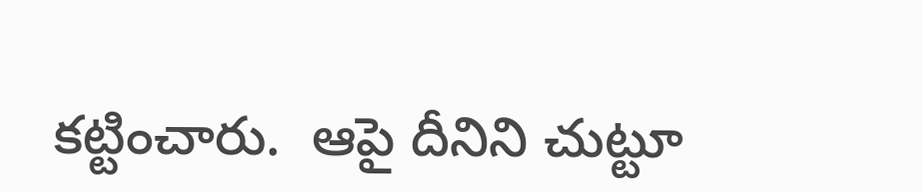కట్టించారు.  ఆపై దీనిని చుట్టూ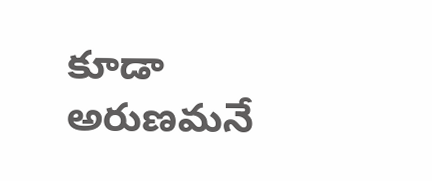కూడా అరుణమనే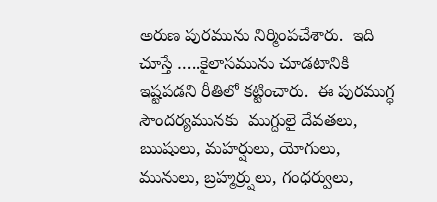అరుణ పురమును నిర్మింపచేశారు.  ఇది  చూస్తే …..కైలాసమును చూడటానికి ఇష్టపడని రీతిలో కట్టించారు.  ఈ పురముగ్ధ సౌందర్యమునకు  ముగ్దులై దేవతలు, ఋషులు, మహర్షులు, యోగులు, మునులు, బ్రహ్మర్ర్షులు, గంధర్వులు,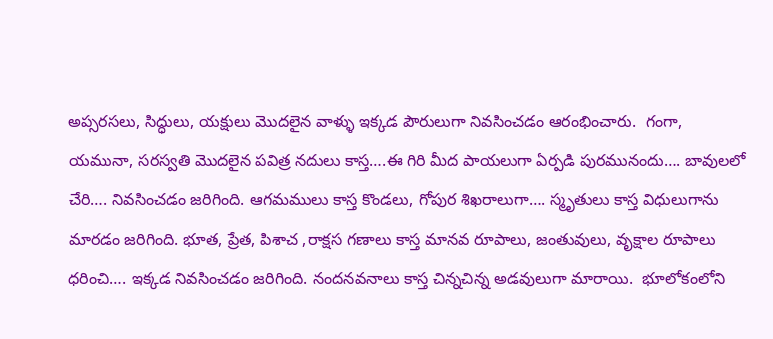అప్సరసలు, సిద్ధులు, యక్షులు మొదలైన వాళ్ళు ఇక్కడ పౌరులుగా నివసించడం ఆరంభించారు.  గంగా, యమునా, సరస్వతి మొదలైన పవిత్ర నదులు కాస్త….ఈ గిరి మీద పాయలుగా ఏర్పడి పురమునందు…. బావులలో చేరి…. నివసించడం జరిగింది. ఆగమములు కాస్త కొండలు, గోపుర శిఖరాలుగా…. స్మృతులు కాస్త విధులుగాను మారడం జరిగింది. భూత, ప్రేత, పిశాచ ,రాక్షస గణాలు కాస్త మానవ రూపాలు, జంతువులు, వృక్షాల రూపాలు ధరించి…. ఇక్కడ నివసించడం జరిగింది. నందనవనాలు కాస్త చిన్నచిన్న అడవులుగా మారాయి.  భూలోకంలోని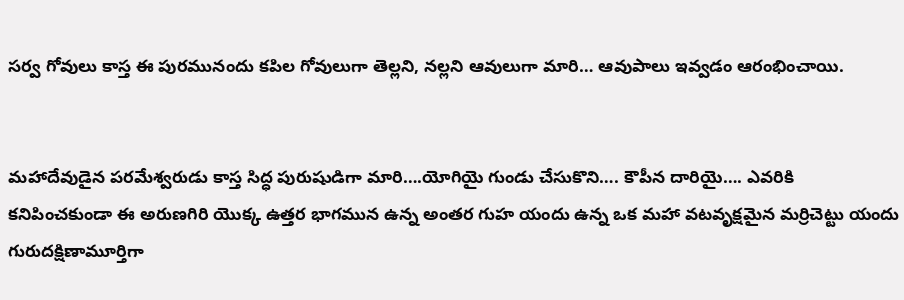సర్వ గోవులు కాస్త ఈ పురమునందు కపిల గోవులుగా తెల్లని, నల్లని ఆవులుగా మారి… ఆవుపాలు ఇవ్వడం ఆరంభించాయి.


మహాదేవుడైన పరమేశ్వరుడు కాస్త సిద్ధ పురుషుడిగా మారి….యోగియై గుండు చేసుకొని…. కౌపీన దారియై…. ఎవరికి కనిపించకుండా ఈ అరుణగిరి యొక్క ఉత్తర భాగమున ఉన్న అంతర గుహ యందు ఉన్న ఒక మహా వటవృక్షమైన మర్రిచెట్టు యందు గురుదక్షిణామూర్తిగా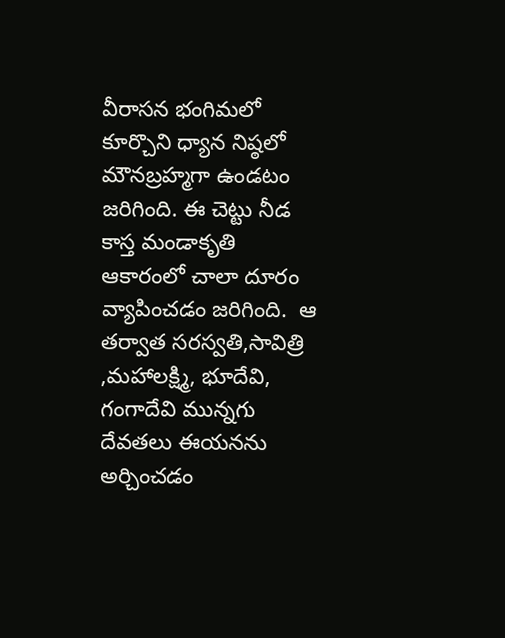వీరాసన భంగిమలో కూర్చొని ధ్యాన నిష్ఠలో మౌనబ్రహ్మగా ఉండటం జరిగింది. ఈ చెట్టు నీడ కాస్త మండాకృతి ఆకారంలో చాలా దూరం వ్యాపించడం జరిగింది.  ఆ తర్వాత సరస్వతి,సావిత్రి ,మహాలక్ష్మి, భూదేవి, గంగాదేవి మున్నగు దేవతలు ఈయనను అర్చించడం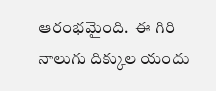ఆరంభమైంది.  ఈ గిరి నాలుగు దిక్కుల యందు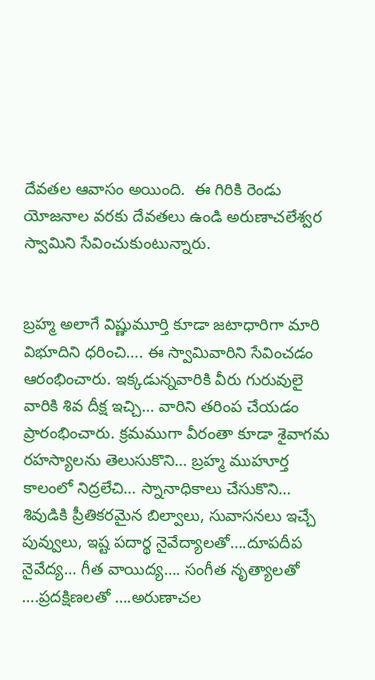దేవతల ఆవాసం అయింది.  ఈ గిరికి రెండు యోజనాల వరకు దేవతలు ఉండి అరుణాచలేశ్వర స్వామిని సేవించుకుంటున్నారు.


బ్రహ్మ అలాగే విష్ణుమూర్తి కూడా జటాధారిగా మారి విభూదిని ధరించి…. ఈ స్వామివారిని సేవించడం ఆరంభించారు. ఇక్కడున్నవారికి వీరు గురువులై వారికి శివ దీక్ష ఇచ్చి… వారిని తరింప చేయడం ప్రారంభించారు. క్రమముగా వీరంతా కూడా శైవాగమ రహస్యాలను తెలుసుకొని… బ్రహ్మ ముహూర్త కాలంలో నిద్రలేచి… స్నానాధికాలు చేసుకొని… శివుడికి ప్రీతికరమైన బిల్వాలు, సువాసనలు ఇచ్చే పువ్వులు, ఇష్ట పదార్థ నైవేద్యాలతో….దూపదీప నైవేద్య… గీత వాయిద్య…. సంగీత నృత్యాలతో ….ప్రదక్షిణలతో ….అరుణాచల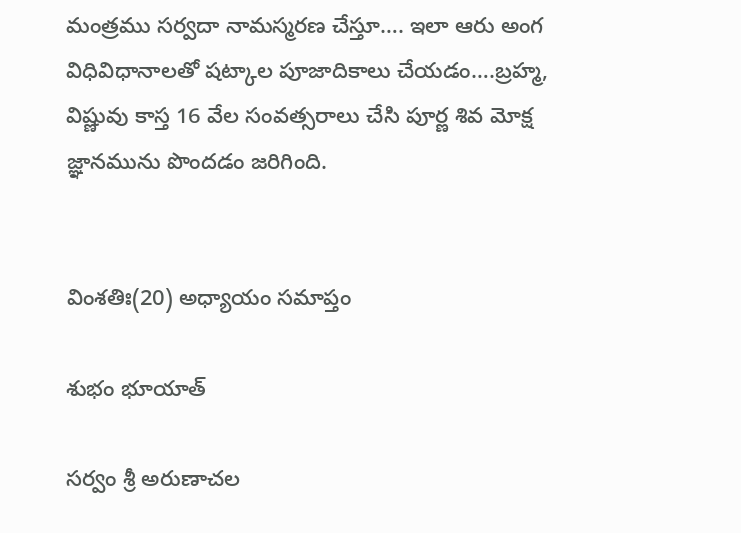మంత్రము సర్వదా నామస్మరణ చేస్తూ…. ఇలా ఆరు అంగ విధివిధానాలతో షట్కాల పూజాదికాలు చేయడం….బ్రహ్మ, విష్ణువు కాస్త 16 వేల సంవత్సరాలు చేసి పూర్ణ శివ మోక్ష జ్ఞానమును పొందడం జరిగింది.


వింశతిః(20) అధ్యాయం సమాప్తం

శుభం భూయాత్

సర్వం శ్రీ అరుణాచల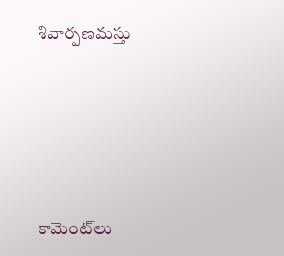శివార్పణమస్తు





కామెంట్‌లు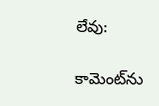లేవు:

కామెంట్‌ను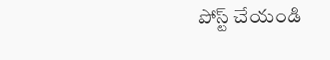పోస్ట్ చేయండి